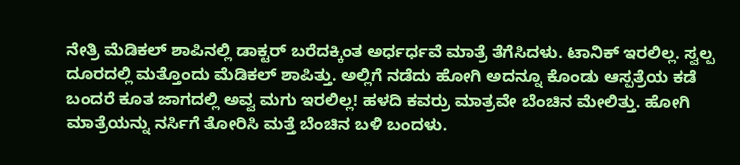ನೇತ್ರಿ ಮೆಡಿಕಲ್ ಶಾಪಿನಲ್ಲಿ ಡಾಕ್ಟರ್ ಬರೆದಕ್ಕಿಂತ ಅರ್ಧರ್ಧವೆ ಮಾತ್ರೆ ತೆಗೆಸಿದಳು. ಟಾನಿಕ್ ಇರಲಿಲ್ಲ. ಸ್ವಲ್ಪ ದೂರದಲ್ಲಿ ಮತ್ತೊಂದು ಮೆಡಿಕಲ್ ಶಾಪಿತ್ತು. ಅಲ್ಲಿಗೆ ನಡೆದು ಹೋಗಿ ಅದನ್ನೂ ಕೊಂಡು ಆಸ್ಪತ್ರೆಯ ಕಡೆ ಬಂದರೆ ಕೂತ ಜಾಗದಲ್ಲಿ ಅವ್ವ ಮಗು ಇರಲಿಲ್ಲ! ಹಳದಿ ಕವರ್ರು ಮಾತ್ರವೇ ಬೆಂಚಿನ ಮೇಲಿತ್ತು. ಹೋಗಿ ಮಾತ್ರೆಯನ್ನು ನರ್ಸಿಗೆ ತೋರಿಸಿ ಮತ್ತೆ ಬೆಂಚಿನ ಬಳಿ ಬಂದಳು.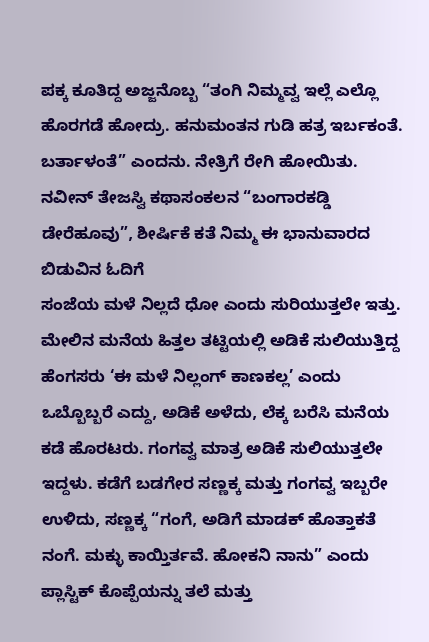ಪಕ್ಕ ಕೂತಿದ್ದ ಅಜ್ಜನೊಬ್ಬ “ತಂಗಿ ನಿಮ್ಮವ್ವ ಇಲ್ಲೆ ಎಲ್ಲೊ ಹೊರಗಡೆ ಹೋದ್ರು. ಹನುಮಂತನ ಗುಡಿ ಹತ್ರ ಇರ್ಬಕಂತೆ. ಬರ್ತಾಳಂತೆ” ಎಂದನು. ನೇತ್ರಿಗೆ ರೇಗಿ ಹೋಯಿತು.
ನವೀನ್ ತೇಜಸ್ವಿ ಕಥಾಸಂಕಲನ “ಬಂಗಾರಕಡ್ಡಿ ಡೇರೆಹೂವು”, ಶೀರ್ಷಿಕೆ ಕತೆ ನಿಮ್ಮ ಈ ಭಾನುವಾರದ ಬಿಡುವಿನ ಓದಿಗೆ
ಸಂಜೆಯ ಮಳೆ ನಿಲ್ಲದೆ ಧೋ ಎಂದು ಸುರಿಯುತ್ತಲೇ ಇತ್ತು. ಮೇಲಿನ ಮನೆಯ ಹಿತ್ತಲ ತಟ್ಟಿಯಲ್ಲಿ ಅಡಿಕೆ ಸುಲಿಯುತ್ತಿದ್ದ ಹೆಂಗಸರು ‘ಈ ಮಳೆ ನಿಲ್ಲಂಗ್ ಕಾಣಕಲ್ಲ’ ಎಂದು ಒಬ್ಬೊಬ್ಬರೆ ಎದ್ದು, ಅಡಿಕೆ ಅಳೆದು, ಲೆಕ್ಕ ಬರೆಸಿ ಮನೆಯ ಕಡೆ ಹೊರಟರು. ಗಂಗವ್ವ ಮಾತ್ರ ಅಡಿಕೆ ಸುಲಿಯುತ್ತಲೇ ಇದ್ದಳು. ಕಡೆಗೆ ಬಡಗೇರ ಸಣ್ಣಕ್ಕ ಮತ್ತು ಗಂಗವ್ವ ಇಬ್ಬರೇ ಉಳಿದು, ಸಣ್ಣಕ್ಕ “ಗಂಗೆ, ಅಡಿಗೆ ಮಾಡಕ್ ಹೊತ್ತಾಕತೆ ನಂಗೆ. ಮಕ್ಳು ಕಾಯ್ತಿರ್ತವೆ. ಹೋಕನಿ ನಾನು” ಎಂದು ಪ್ಲಾಸ್ಟಿಕ್ ಕೊಪ್ಪೆಯನ್ನು ತಲೆ ಮತ್ತು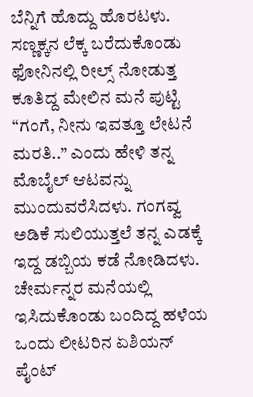ಬೆನ್ನಿಗೆ ಹೊದ್ದು ಹೊರಟಳು. ಸಣ್ಣಕ್ಕನ ಲೆಕ್ಕ ಬರೆದುಕೊಂಡು ಫೋನಿನಲ್ಲಿ ರೀಲ್ಸ್ ನೋಡುತ್ತ ಕೂತಿದ್ದ ಮೇಲಿನ ಮನೆ ಪುಟ್ಟಿ “ಗಂಗೆ, ನೀನು ಇವತ್ತೂ ಲೇಟನೆ ಮರತಿ..” ಎಂದು ಹೇಳಿ ತನ್ನ ಮೊಬೈಲ್ ಆಟವನ್ನು ಮುಂದುವರೆಸಿದಳು. ಗಂಗವ್ವ ಅಡಿಕೆ ಸುಲಿಯುತ್ತಲೆ ತನ್ನ ಎಡಕ್ಕೆ ಇದ್ದ ಡಬ್ಬಿಯ ಕಡೆ ನೋಡಿದಳು. ಚೇರ್ಮನ್ನರ ಮನೆಯಲ್ಲಿ ಇಸಿದುಕೊಂಡು ಬಂದಿದ್ದ ಹಳೆಯ ಒಂದು ಲೀಟರಿನ ಏಶಿಯನ್ ಪೈಂಟ್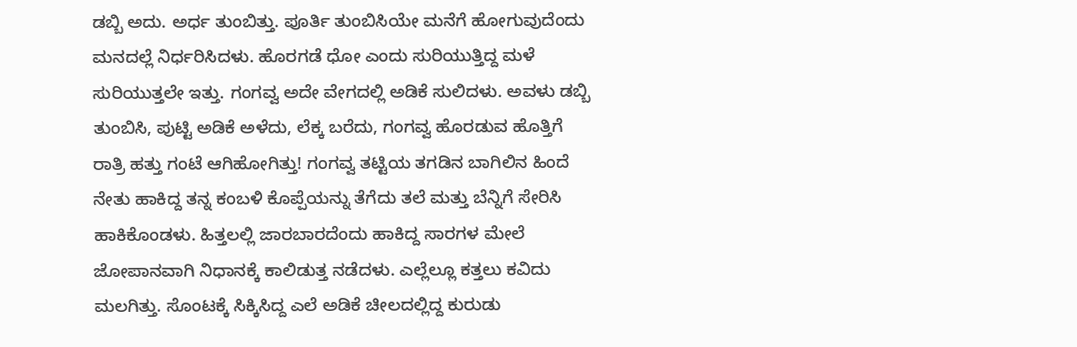ಡಬ್ಬಿ ಅದು. ಅರ್ಧ ತುಂಬಿತ್ತು. ಪೂರ್ತಿ ತುಂಬಿಸಿಯೇ ಮನೆಗೆ ಹೋಗುವುದೆಂದು ಮನದಲ್ಲೆ ನಿರ್ಧರಿಸಿದಳು. ಹೊರಗಡೆ ಧೋ ಎಂದು ಸುರಿಯುತ್ತಿದ್ದ ಮಳೆ ಸುರಿಯುತ್ತಲೇ ಇತ್ತು. ಗಂಗವ್ವ ಅದೇ ವೇಗದಲ್ಲಿ ಅಡಿಕೆ ಸುಲಿದಳು. ಅವಳು ಡಬ್ಬಿ ತುಂಬಿಸಿ, ಪುಟ್ಟಿ ಅಡಿಕೆ ಅಳೆದು, ಲೆಕ್ಕ ಬರೆದು, ಗಂಗವ್ವ ಹೊರಡುವ ಹೊತ್ತಿಗೆ ರಾತ್ರಿ ಹತ್ತು ಗಂಟೆ ಆಗಿಹೋಗಿತ್ತು! ಗಂಗವ್ವ ತಟ್ಟಿಯ ತಗಡಿನ ಬಾಗಿಲಿನ ಹಿಂದೆ ನೇತು ಹಾಕಿದ್ದ ತನ್ನ ಕಂಬಳಿ ಕೊಪ್ಪೆಯನ್ನು ತೆಗೆದು ತಲೆ ಮತ್ತು ಬೆನ್ನಿಗೆ ಸೇರಿಸಿ ಹಾಕಿಕೊಂಡಳು. ಹಿತ್ತಲಲ್ಲಿ ಜಾರಬಾರದೆಂದು ಹಾಕಿದ್ದ ಸಾರಗಳ ಮೇಲೆ ಜೋಪಾನವಾಗಿ ನಿಧಾನಕ್ಕೆ ಕಾಲಿಡುತ್ತ ನಡೆದಳು. ಎಲ್ಲೆಲ್ಲೂ ಕತ್ತಲು ಕವಿದು ಮಲಗಿತ್ತು. ಸೊಂಟಕ್ಕೆ ಸಿಕ್ಕಿಸಿದ್ದ ಎಲೆ ಅಡಿಕೆ ಚೀಲದಲ್ಲಿದ್ದ ಕುರುಡು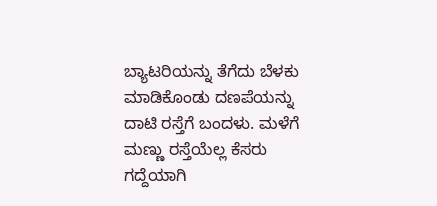ಬ್ಯಾಟರಿಯನ್ನು ತೆಗೆದು ಬೆಳಕು ಮಾಡಿಕೊಂಡು ದಣಪೆಯನ್ನು ದಾಟಿ ರಸ್ತೆಗೆ ಬಂದಳು. ಮಳೆಗೆ ಮಣ್ಣು ರಸ್ತೆಯೆಲ್ಲ ಕೆಸರು ಗದ್ದೆಯಾಗಿ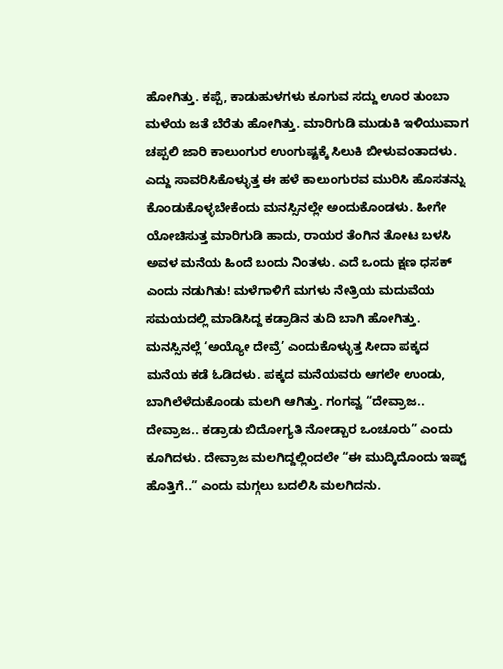ಹೋಗಿತ್ತು. ಕಪ್ಪೆ, ಕಾಡುಹುಳಗಳು ಕೂಗುವ ಸದ್ದು ಊರ ತುಂಬಾ ಮಳೆಯ ಜತೆ ಬೆರೆತು ಹೋಗಿತ್ತು. ಮಾರಿಗುಡಿ ಮುಡುಕಿ ಇಳಿಯುವಾಗ ಚಪ್ಪಲಿ ಜಾರಿ ಕಾಲುಂಗುರ ಉಂಗುಷ್ಟಕ್ಕೆ ಸಿಲುಕಿ ಬೀಳುವಂತಾದಳು. ಎದ್ದು ಸಾವರಿಸಿಕೊಳ್ಳುತ್ತ ಈ ಹಳೆ ಕಾಲುಂಗುರವ ಮುರಿಸಿ ಹೊಸತನ್ನು ಕೊಂಡುಕೊಳ್ಳಬೇಕೆಂದು ಮನಸ್ಸಿನಲ್ಲೇ ಅಂದುಕೊಂಡಳು. ಹೀಗೇ ಯೋಚಿಸುತ್ತ ಮಾರಿಗುಡಿ ಹಾದು, ರಾಯರ ತೆಂಗಿನ ತೋಟ ಬಳಸಿ ಅವಳ ಮನೆಯ ಹಿಂದೆ ಬಂದು ನಿಂತಳು. ಎದೆ ಒಂದು ಕ್ಷಣ ಧಸಕ್ ಎಂದು ನಡುಗಿತು! ಮಳೆಗಾಳಿಗೆ ಮಗಳು ನೇತ್ರಿಯ ಮದುವೆಯ ಸಮಯದಲ್ಲಿ ಮಾಡಿಸಿದ್ದ ಕಡ್ರಾಡಿನ ತುದಿ ಬಾಗಿ ಹೋಗಿತ್ತು. ಮನಸ್ಸಿನಲ್ಲೆ ‘ಅಯ್ಯೋ ದೇವ್ರೆ’ ಎಂದುಕೊಳ್ಳುತ್ತ ಸೀದಾ ಪಕ್ಕದ ಮನೆಯ ಕಡೆ ಓಡಿದಳು. ಪಕ್ಕದ ಮನೆಯವರು ಆಗಲೇ ಉಂಡು, ಬಾಗಿಲೆಳೆದುಕೊಂಡು ಮಲಗಿ ಆಗಿತ್ತು. ಗಂಗವ್ವ “ದೇವ್ರಾಜ.. ದೇವ್ರಾಜ.. ಕಡ್ರಾಡು ಬಿದೋಗ್ಯತಿ ನೋಡ್ಬಾರ ಒಂಚೂರು” ಎಂದು ಕೂಗಿದಳು. ದೇವ್ರಾಜ ಮಲಗಿದ್ದಲ್ಲಿಂದಲೇ “ಈ ಮುದ್ಕಿದೊಂದು ಇಷ್ಟ್ ಹೊತ್ತಿಗೆ..” ಎಂದು ಮಗ್ಗಲು ಬದಲಿಸಿ ಮಲಗಿದನು.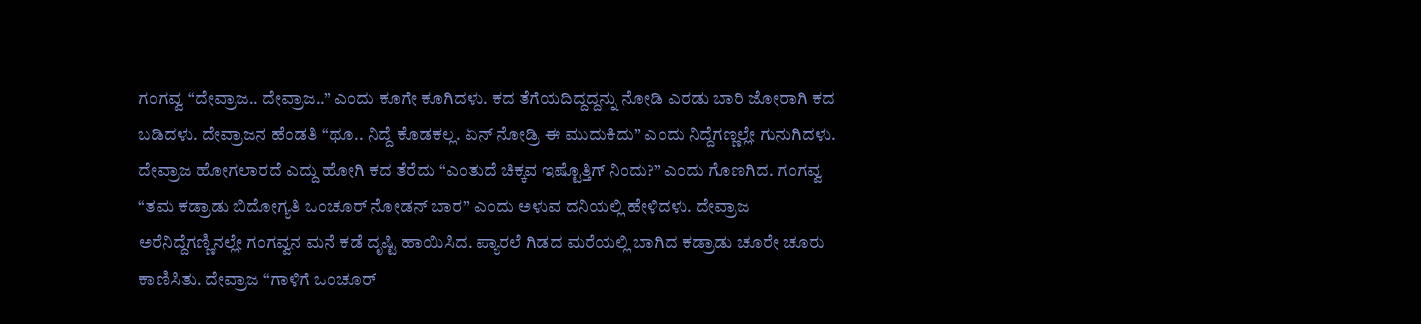ಗಂಗವ್ವ “ದೇವ್ರಾಜ.. ದೇವ್ರಾಜ..” ಎಂದು ಕೂಗೇ ಕೂಗಿದಳು. ಕದ ತೆಗೆಯದಿದ್ದದ್ದನ್ನು ನೋಡಿ ಎರಡು ಬಾರಿ ಜೋರಾಗಿ ಕದ ಬಡಿದಳು. ದೇವ್ರಾಜನ ಹೆಂಡತಿ “ಥೂ.. ನಿದ್ದೆ ಕೊಡಕಲ್ಲ. ಏನ್ ನೋಡ್ರಿ ಈ ಮುದುಕಿದು” ಎಂದು ನಿದ್ದೆಗಣ್ಣಲ್ಲೇ ಗುನುಗಿದಳು. ದೇವ್ರಾಜ ಹೋಗಲಾರದೆ ಎದ್ದು ಹೋಗಿ ಕದ ತೆರೆದು “ಎಂತುದೆ ಚಿಕ್ಕವ ಇಷ್ಟೊತ್ತಿಗ್ ನಿಂದು?” ಎಂದು ಗೊಣಗಿದ. ಗಂಗವ್ವ “ತಮ ಕಡ್ರಾಡು ಬಿದೋಗ್ಯತಿ ಒಂಚೂರ್ ನೋಡನ್ ಬಾರ” ಎಂದು ಅಳುವ ದನಿಯಲ್ಲಿ ಹೇಳಿದಳು. ದೇವ್ರಾಜ ಅರೆನಿದ್ದೆಗಣ್ಣಿನಲ್ಲೇ ಗಂಗವ್ವನ ಮನೆ ಕಡೆ ದೃಷ್ಟಿ ಹಾಯಿಸಿದ. ಪ್ಯಾರಲೆ ಗಿಡದ ಮರೆಯಲ್ಲಿ ಬಾಗಿದ ಕಡ್ರಾಡು ಚೂರೇ ಚೂರು ಕಾಣಿಸಿತು. ದೇವ್ರಾಜ “ಗಾಳಿಗೆ ಒಂಚೂರ್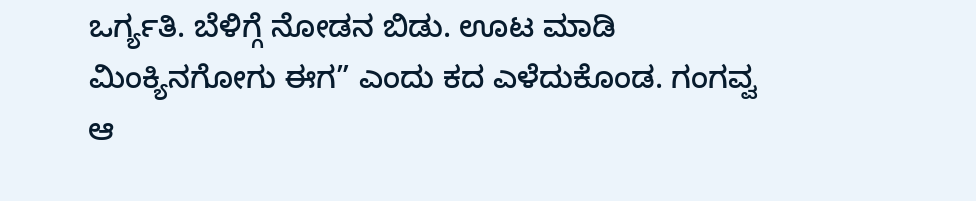ಒರ್ಗ್ಯತಿ. ಬೆಳಿಗ್ಗೆ ನೋಡನ ಬಿಡು. ಊಟ ಮಾಡಿ ಮಿಂಕ್ಯಿನಗೋಗು ಈಗ” ಎಂದು ಕದ ಎಳೆದುಕೊಂಡ. ಗಂಗವ್ವ ಆ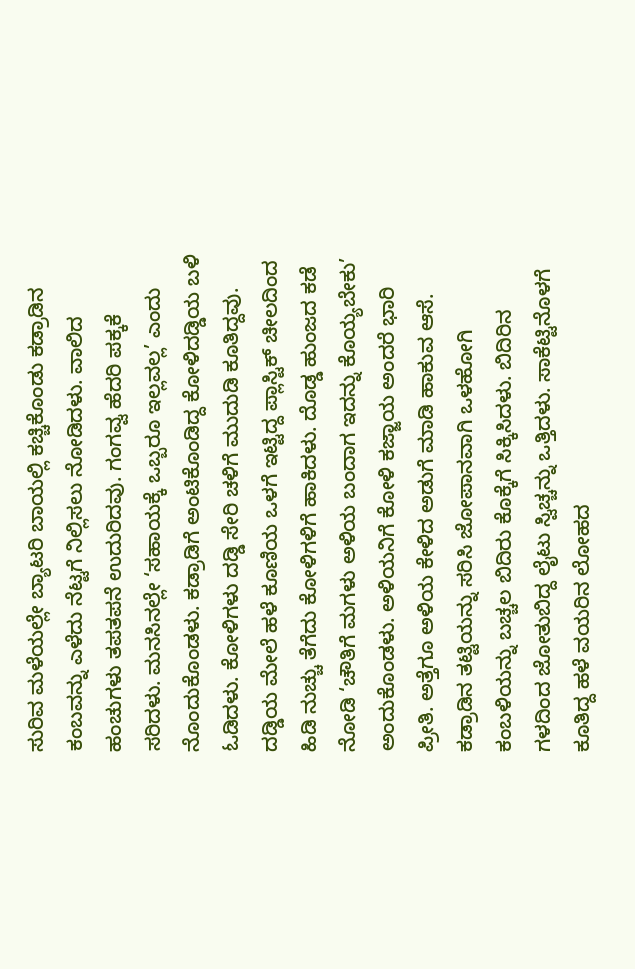ಸುರಿವ ಮಳೆಯಲ್ಲೇ ಬ್ಯಾಟರಿ ಬಾಯಲ್ಲಿ ಕಚ್ಚಿಕೊಂಡು ಕಡ್ರಾಡಿನ ಕಂಬವನ್ನು ಎಳೆದು ನೆಟ್ಟಗೆ ನಿಲ್ಲಿಸಲು ನೋಡಿದಳು. ವಾಲಿದ ಹಂಚುಗಳು ತಪತಪನೆ ಉದುರಿದವು. ಗಂಗವ್ವ ಹೆದರಿ ಪಕ್ಕಕೆ ಸರಿದಳು. ಮನಸಿನಲ್ಲೇ ‘ಸಹಾಯಕ್ಕೆ ಒಬ್ಬರೂ ಇಲ್ಲವಲ್ಲ’ ಎಂದು ನೊಂದುಕೊಂಡಳು. ಕಡ್ರಾಡಿಗೆ ಅಂಟಿಕೊಂಡಿದ್ದ ಕೋಳಿದಡ್ಡಿಯ ಬಳಿ ಓಡಿದಳು. ಕೋಳಿಗಳು ದಡ್ಡಿ ಸೇರಿ ಚಳಿಗೆ ಮುದುಡಿ ಕೂತಿದ್ದವು. ದಡ್ಡಿಯ ಮೇಲೆ ಹಳೆ ಕೂಣಿಯ ಒಳಗೆ ಇಟ್ಟಿದ್ದ ಪ್ಲಾಸ್ಟಿಕ್ ಚೀಲದಿಂದ ಹಿಡಿ ನುಚ್ಚು ತೆಗೆದು ಕೋಳಿಗಳಿಗೆ ಹಾಕಿದಳು. ದೊಡ್ಡ ಹುಂಜದ ಕಡೆ ನೋಡಿ ‘ಚೌತಿಗೆ ಮಗಳು ಅಳಿಯ ಬಂದಾಗ ಇದನ್ನು ಕೊಯ್ಯಬೇಕು’ ಅಂದುಕೊಂಡಳು. ಅಳಿಯನಿಗೆ ಕೋಳಿ ಕಜ್ಜಾಯ ಅಂದರೆ ಭಾರಿ ಪ್ರೀತಿ. ಅತ್ತೆಗೂ ಅಳಿಯ ಕೇಳಿದ ಅಡುಗೆ ಮಾಡಿ ಹಾಕುವ ಆಸೆ. ಕಡ್ರಾಡಿನ ತಟ್ಟಿಯನ್ನು ಸರಿಸಿ ಜೋಪಾನವಾಗಿ ಒಳಹೋಗಿ ಕಂಬಳಿಯನ್ನು ಬಚ್ಚಲ ಬಿದಿರು ಕೊಕ್ಕೆಗೆ ಸಿಕ್ಕಿಸಿದಳು. ಬಿದಿರಿನ ಗಳದಿಂದ ಜೋತುಬಿದ್ದ ಲೈಟು ಸ್ವಿಚ್ಚನ್ನು ಒತ್ತಿದಳು. ಸಾಕೆಟ್ಟಿನೊಳಗೆ ಕೂತಿದ್ದ ಹಳೆ ವಯರಿನ ಲೋಹದ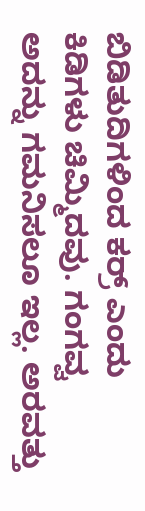ಬಿಡಿತುದಿಗಳಿಂದ ಕರ್ರ್ ಎಂದು ಕಿಡಿಗಳು ಚಿಮ್ಮಿದವು. ಗಂಗವ್ವ ಅದನ್ನು ಗಮನಿಸಲೂ ಇಲ್ಲ. ಅರವತ್ತು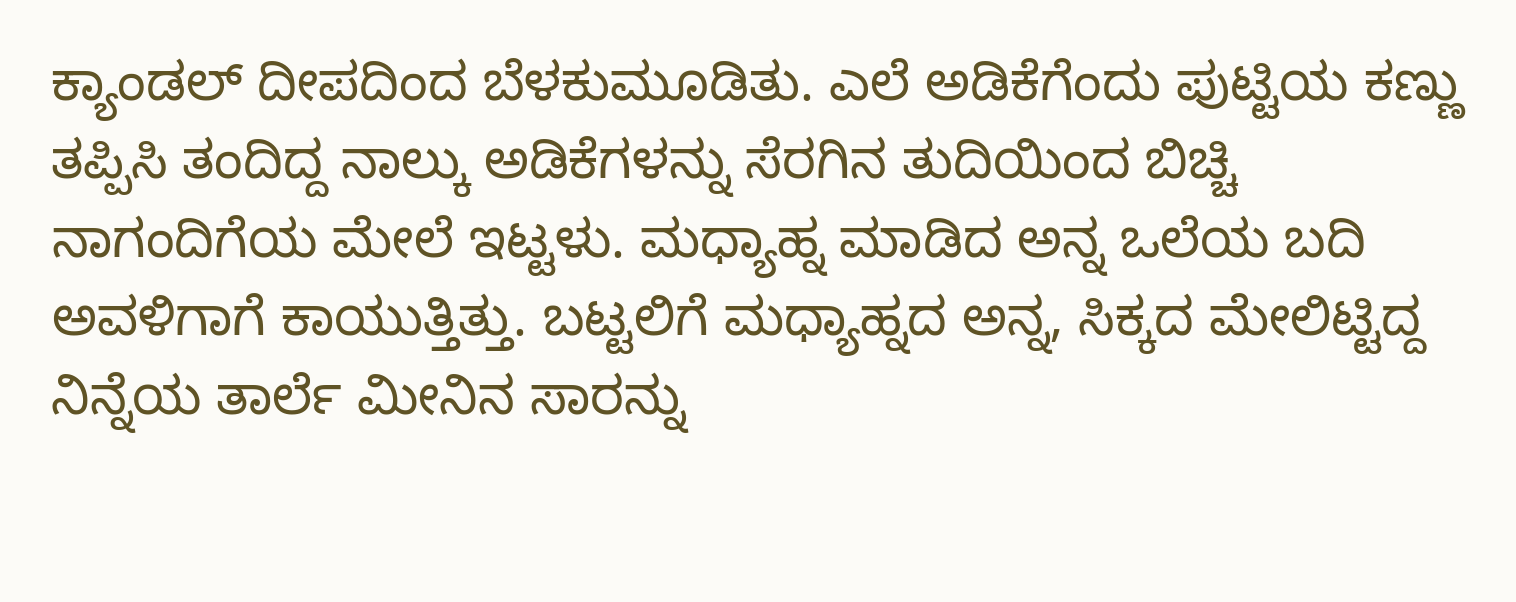ಕ್ಯಾಂಡಲ್ ದೀಪದಿಂದ ಬೆಳಕುಮೂಡಿತು. ಎಲೆ ಅಡಿಕೆಗೆಂದು ಪುಟ್ಟಿಯ ಕಣ್ಣು ತಪ್ಪಿಸಿ ತಂದಿದ್ದ ನಾಲ್ಕು ಅಡಿಕೆಗಳನ್ನು ಸೆರಗಿನ ತುದಿಯಿಂದ ಬಿಚ್ಚಿ ನಾಗಂದಿಗೆಯ ಮೇಲೆ ಇಟ್ಟಳು. ಮಧ್ಯಾಹ್ನ ಮಾಡಿದ ಅನ್ನ ಒಲೆಯ ಬದಿ ಅವಳಿಗಾಗೆ ಕಾಯುತ್ತಿತ್ತು. ಬಟ್ಟಲಿಗೆ ಮಧ್ಯಾಹ್ನದ ಅನ್ನ, ಸಿಕ್ಕದ ಮೇಲಿಟ್ಟಿದ್ದ ನಿನ್ನೆಯ ತಾರ್ಲೆ ಮೀನಿನ ಸಾರನ್ನು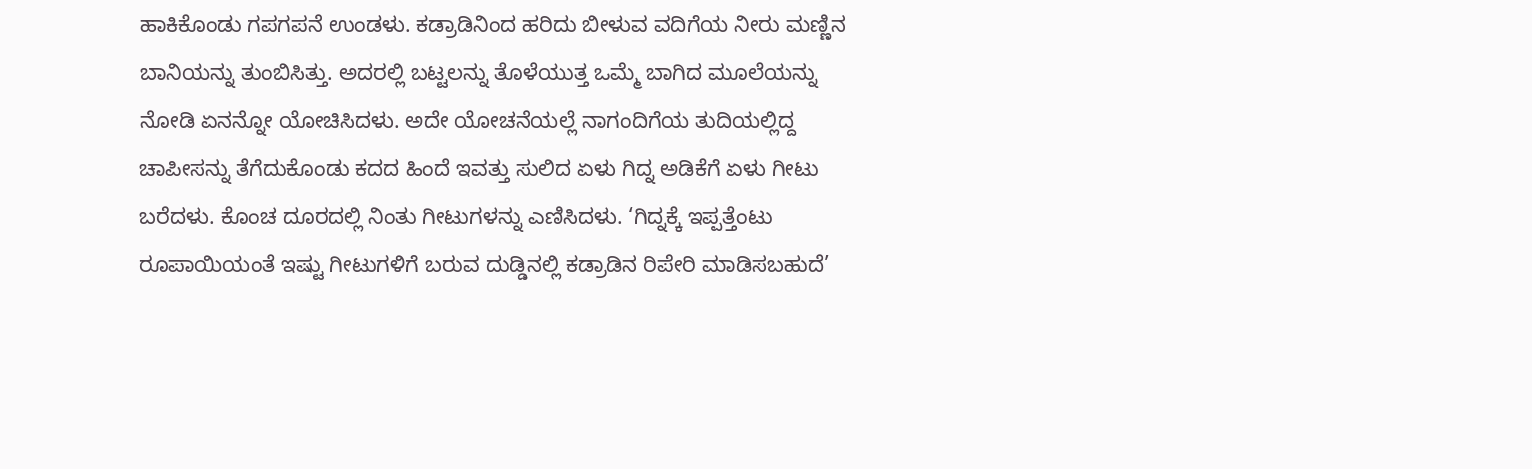ಹಾಕಿಕೊಂಡು ಗಪಗಪನೆ ಉಂಡಳು. ಕಡ್ರಾಡಿನಿಂದ ಹರಿದು ಬೀಳುವ ವದಿಗೆಯ ನೀರು ಮಣ್ಣಿನ ಬಾನಿಯನ್ನು ತುಂಬಿಸಿತ್ತು. ಅದರಲ್ಲಿ ಬಟ್ಟಲನ್ನು ತೊಳೆಯುತ್ತ ಒಮ್ಮೆ ಬಾಗಿದ ಮೂಲೆಯನ್ನು ನೋಡಿ ಏನನ್ನೋ ಯೋಚಿಸಿದಳು. ಅದೇ ಯೋಚನೆಯಲ್ಲೆ ನಾಗಂದಿಗೆಯ ತುದಿಯಲ್ಲಿದ್ದ ಚಾಪೀಸನ್ನು ತೆಗೆದುಕೊಂಡು ಕದದ ಹಿಂದೆ ಇವತ್ತು ಸುಲಿದ ಏಳು ಗಿದ್ನ ಅಡಿಕೆಗೆ ಏಳು ಗೀಟು ಬರೆದಳು. ಕೊಂಚ ದೂರದಲ್ಲಿ ನಿಂತು ಗೀಟುಗಳನ್ನು ಎಣಿಸಿದಳು. ‘ಗಿದ್ನಕ್ಕೆ ಇಪ್ಪತ್ತೆಂಟು ರೂಪಾಯಿಯಂತೆ ಇಷ್ಟು ಗೀಟುಗಳಿಗೆ ಬರುವ ದುಡ್ಡಿನಲ್ಲಿ ಕಡ್ರಾಡಿನ ರಿಪೇರಿ ಮಾಡಿಸಬಹುದೆ’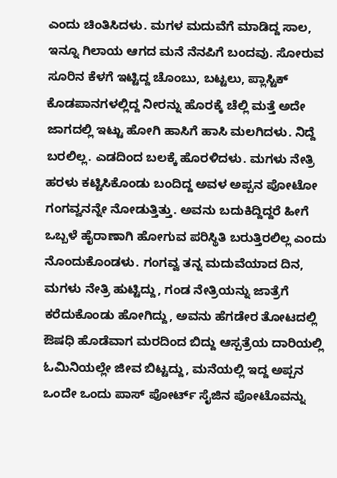ಎಂದು ಚಿಂತಿಸಿದಳು. ಮಗಳ ಮದುವೆಗೆ ಮಾಡಿದ್ದ ಸಾಲ, ಇನ್ನೂ ಗಿಲಾಯ ಆಗದ ಮನೆ ನೆನಪಿಗೆ ಬಂದವು. ಸೋರುವ ಸೂರಿನ ಕೆಳಗೆ ಇಟ್ಟಿದ್ದ ಚೊಂಬು, ಬಟ್ಟಲು, ಪ್ಲಾಸ್ಟಿಕ್ ಕೊಡಪಾನಗಳಲ್ಲಿದ್ದ ನೀರನ್ನು ಹೊರಕ್ಕೆ ಚೆಲ್ಲಿ ಮತ್ತೆ ಅದೇ ಜಾಗದಲ್ಲಿ ಇಟ್ಟು ಹೋಗಿ ಹಾಸಿಗೆ ಹಾಸಿ ಮಲಗಿದಳು. ನಿದ್ದೆ ಬರಲಿಲ್ಲ. ಎಡದಿಂದ ಬಲಕ್ಕೆ ಹೊರಳಿದಳು. ಮಗಳು ನೇತ್ರಿ ಹರಳು ಕಟ್ಟಿಸಿಕೊಂಡು ಬಂದಿದ್ದ ಅವಳ ಅಪ್ಪನ ಪೋಟೋ ಗಂಗವ್ವನನ್ನೇ ನೋಡುತ್ತಿತ್ತು. ಅವನು ಬದುಕಿದ್ದಿದ್ದರೆ ಹೀಗೆ ಒಬ್ಬಳೆ ಹೈರಾಣಾಗಿ ಹೋಗುವ ಪರಿಸ್ಥಿತಿ ಬರುತ್ತಿರಲಿಲ್ಲ ಎಂದು ನೊಂದುಕೊಂಡಳು. ಗಂಗವ್ವ ತನ್ನ ಮದುವೆಯಾದ ದಿನ, ಮಗಳು ನೇತ್ರಿ ಹುಟ್ಟಿದ್ದು, ಗಂಡ ನೇತ್ರಿಯನ್ನು ಜಾತ್ರೆಗೆ ಕರೆದುಕೊಂಡು ಹೋಗಿದ್ದು, ಅವನು ಹೆಗಡೇರ ತೋಟದಲ್ಲಿ ಔಷಧಿ ಹೊಡೆವಾಗ ಮರದಿಂದ ಬಿದ್ದು ಆಸ್ಪತ್ರೆಯ ದಾರಿಯಲ್ಲಿ ಓಮಿನಿಯಲ್ಲೇ ಜೀವ ಬಿಟ್ಟದ್ದು, ಮನೆಯಲ್ಲಿ ಇದ್ದ ಅಪ್ಪನ ಒಂದೇ ಒಂದು ಪಾಸ್ ಪೋರ್ಟ್ ಸೈಜಿನ ಪೋಟೊವನ್ನು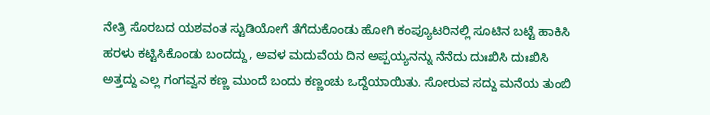ನೇತ್ರಿ ಸೊರಬದ ಯಶವಂತ ಸ್ಟುಡಿಯೋಗೆ ತೆಗೆದುಕೊಂಡು ಹೋಗಿ ಕಂಪ್ಯೂಟರಿನಲ್ಲಿ ಸೂಟಿನ ಬಟ್ಟೆ ಹಾಕಿಸಿ ಹರಳು ಕಟ್ಟಿಸಿಕೊಂಡು ಬಂದದ್ದು, ಅವಳ ಮದುವೆಯ ದಿನ ಅಪ್ಪಯ್ಯನನ್ನು ನೆನೆದು ದುಃಖಿಸಿ ದುಃಖಿಸಿ ಅತ್ತದ್ದು ಎಲ್ಲ ಗಂಗವ್ವನ ಕಣ್ಣ ಮುಂದೆ ಬಂದು ಕಣ್ಣಂಚು ಒದ್ದೆಯಾಯಿತು. ಸೋರುವ ಸದ್ದು ಮನೆಯ ತುಂಬಿ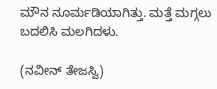ಮೌನ ನೂರ್ಮಡಿಯಾಗಿತ್ತು. ಮತ್ತೆ ಮಗ್ಗಲು ಬದಲಿಸಿ ಮಲಗಿದಳು.

(ನವೀನ್ ತೇಜಸ್ವಿ)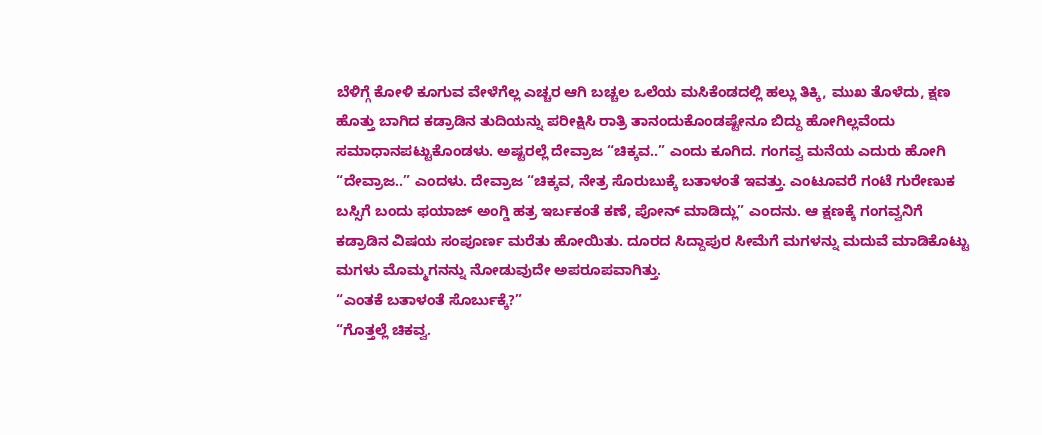ಬೆಳಿಗ್ಗೆ ಕೋಳಿ ಕೂಗುವ ವೇಳೆಗೆಲ್ಲ ಎಚ್ಚರ ಆಗಿ ಬಚ್ಚಲ ಒಲೆಯ ಮಸಿಕೆಂಡದಲ್ಲಿ ಹಲ್ಲು ತಿಕ್ಕಿ, ಮುಖ ತೊಳೆದು, ಕ್ಷಣ ಹೊತ್ತು ಬಾಗಿದ ಕಡ್ರಾಡಿನ ತುದಿಯನ್ನು ಪರೀಕ್ಷಿಸಿ ರಾತ್ರಿ ತಾನಂದುಕೊಂಡಷ್ಟೇನೂ ಬಿದ್ದು ಹೋಗಿಲ್ಲವೆಂದು ಸಮಾಧಾನಪಟ್ಟುಕೊಂಡಳು. ಅಷ್ಟರಲ್ಲೆ ದೇವ್ರಾಜ “ಚಿಕ್ಕವ..” ಎಂದು ಕೂಗಿದ. ಗಂಗವ್ವ ಮನೆಯ ಎದುರು ಹೋಗಿ “ದೇವ್ರಾಜ..” ಎಂದಳು. ದೇವ್ರಾಜ “ಚಿಕ್ಕವ, ನೇತ್ರ ಸೊರುಬುಕ್ಕೆ ಬತಾಳಂತೆ ಇವತ್ತು. ಎಂಟೂವರೆ ಗಂಟೆ ಗುರೇಣುಕ ಬಸ್ಸಿಗೆ ಬಂದು ಫಯಾಜ್ ಅಂಗ್ಡಿ ಹತ್ರ ಇರ್ಬಕಂತೆ ಕಣೆ, ಪೋನ್ ಮಾಡಿದ್ಲು” ಎಂದನು. ಆ ಕ್ಷಣಕ್ಕೆ ಗಂಗವ್ವನಿಗೆ ಕಡ್ರಾಡಿನ ವಿಷಯ ಸಂಪೂರ್ಣ ಮರೆತು ಹೋಯಿತು. ದೂರದ ಸಿದ್ದಾಪುರ ಸೀಮೆಗೆ ಮಗಳನ್ನು ಮದುವೆ ಮಾಡಿಕೊಟ್ಟು ಮಗಳು ಮೊಮ್ಮಗನನ್ನು ನೋಡುವುದೇ ಅಪರೂಪವಾಗಿತ್ತು.
“ಎಂತಕೆ ಬತಾಳಂತೆ ಸೊರ್ಬುಕ್ಕೆ?”
“ಗೊತ್ತಲ್ಲೆ ಚಿಕವ್ವ.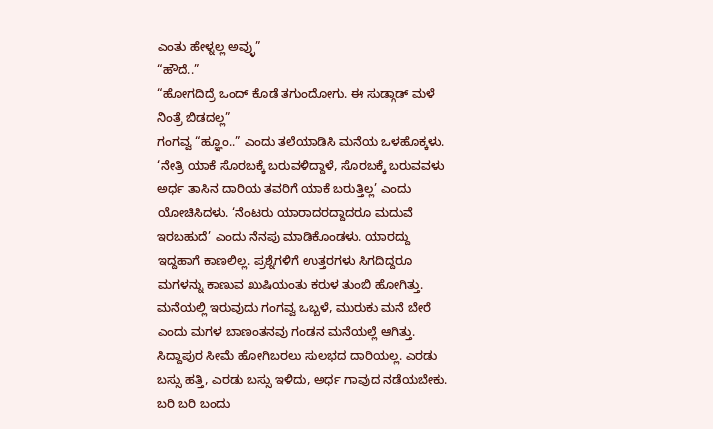ಎಂತು ಹೇಳ್ನಲ್ಲ ಅವ್ಳು”
“ಹೌದೆ..”
“ಹೋಗದಿದ್ರೆ ಒಂದ್ ಕೊಡೆ ತಗುಂದೋಗು. ಈ ಸುಡ್ಗಾಡ್ ಮಳೆ ನಿಂತ್ರೆ ಬಿಡದಲ್ಲ”
ಗಂಗವ್ವ “ಹ್ಞೂಂ..” ಎಂದು ತಲೆಯಾಡಿಸಿ ಮನೆಯ ಒಳಹೊಕ್ಕಳು. ‘ನೇತ್ರಿ ಯಾಕೆ ಸೊರಬಕ್ಕೆ ಬರುವಳಿದ್ದಾಳೆ, ಸೊರಬಕ್ಕೆ ಬರುವವಳು ಅರ್ಧ ತಾಸಿನ ದಾರಿಯ ತವರಿಗೆ ಯಾಕೆ ಬರುತ್ತಿಲ್ಲ’ ಎಂದು ಯೋಚಿಸಿದಳು. ‘ನೆಂಟರು ಯಾರಾದರದ್ದಾದರೂ ಮದುವೆ ಇರಬಹುದೆ’ ಎಂದು ನೆನಪು ಮಾಡಿಕೊಂಡಳು. ಯಾರದ್ದು ಇದ್ದಹಾಗೆ ಕಾಣಲಿಲ್ಲ. ಪ್ರಶ್ನೆಗಳಿಗೆ ಉತ್ತರಗಳು ಸಿಗದಿದ್ದರೂ ಮಗಳನ್ನು ಕಾಣುವ ಖುಷಿಯಂತು ಕರುಳ ತುಂಬಿ ಹೋಗಿತ್ತು. ಮನೆಯಲ್ಲಿ ಇರುವುದು ಗಂಗವ್ವ ಒಬ್ಬಳೆ, ಮುರುಕು ಮನೆ ಬೇರೆ ಎಂದು ಮಗಳ ಬಾಣಂತನವು ಗಂಡನ ಮನೆಯಲ್ಲೆ ಆಗಿತ್ತು. ಸಿದ್ದಾಪುರ ಸೀಮೆ ಹೋಗಿಬರಲು ಸುಲಭದ ದಾರಿಯಲ್ಲ. ಎರಡು ಬಸ್ಸು ಹತ್ತಿ, ಎರಡು ಬಸ್ಸು ಇಳಿದು, ಅರ್ಧ ಗಾವುದ ನಡೆಯಬೇಕು. ಬರಿ ಬರಿ ಬಂದು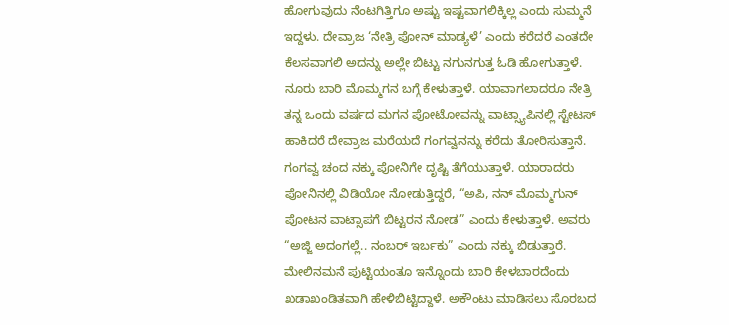ಹೋಗುವುದು ನೆಂಟಗಿತ್ತಿಗೂ ಅಷ್ಟು ಇಷ್ಟವಾಗಲಿಕ್ಕಿಲ್ಲ ಎಂದು ಸುಮ್ಮನೆ ಇದ್ದಳು. ದೇವ್ರಾಜ ‘ನೇತ್ರಿ ಪೋನ್ ಮಾಡ್ಯಳೆ’ ಎಂದು ಕರೆದರೆ ಎಂತದೇ ಕೆಲಸವಾಗಲಿ ಅದನ್ನು ಅಲ್ಲೇ ಬಿಟ್ಟು ನಗುನಗುತ್ತ ಓಡಿ ಹೋಗುತ್ತಾಳೆ. ನೂರು ಬಾರಿ ಮೊಮ್ಮಗನ ಬಗ್ಗೆ ಕೇಳುತ್ತಾಳೆ. ಯಾವಾಗಲಾದರೂ ನೇತ್ರಿ ತನ್ನ ಒಂದು ವರ್ಷದ ಮಗನ ಪೋಟೋವನ್ನು ವಾಟ್ಸ್ಯಾಪಿನಲ್ಲಿ ಸ್ಟೇಟಸ್ ಹಾಕಿದರೆ ದೇವ್ರಾಜ ಮರೆಯದೆ ಗಂಗವ್ವನನ್ನು ಕರೆದು ತೋರಿಸುತ್ತಾನೆ. ಗಂಗವ್ವ ಚಂದ ನಕ್ಕು ಪೋನಿಗೇ ದೃಷ್ಟಿ ತೆಗೆಯುತ್ತಾಳೆ. ಯಾರಾದರು ಪೋನಿನಲ್ಲಿ ವಿಡಿಯೋ ನೋಡುತ್ತಿದ್ದರೆ, “ಅಪಿ, ನನ್ ಮೊಮ್ಮಗುನ್ ಪೋಟನ ವಾಟ್ಸಾಪಗೆ ಬಿಟ್ಟರನ ನೋಡ” ಎಂದು ಕೇಳುತ್ತಾಳೆ. ಅವರು “ಅಜ್ಜಿ ಅದಂಗಲ್ಲೆ.. ನಂಬರ್ ಇರ್ಬಕು” ಎಂದು ನಕ್ಕು ಬಿಡುತ್ತಾರೆ. ಮೇಲಿನಮನೆ ಪುಟ್ಟಿಯಂತೂ ಇನ್ನೊಂದು ಬಾರಿ ಕೇಳಬಾರದೆಂದು ಖಡಾಖಂಡಿತವಾಗಿ ಹೇಳಿಬಿಟ್ಟಿದ್ದಾಳೆ. ಅಕೌಂಟು ಮಾಡಿಸಲು ಸೊರಬದ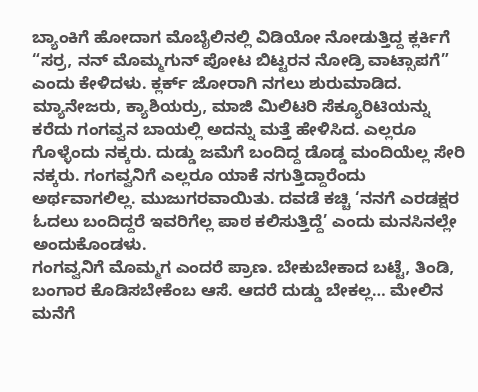ಬ್ಯಾಂಕಿಗೆ ಹೋದಾಗ ಮೊಬೈಲಿನಲ್ಲಿ ವಿಡಿಯೋ ನೋಡುತ್ತಿದ್ದ ಕ್ಲರ್ಕಿಗೆ “ಸರ್ರ, ನನ್ ಮೊಮ್ಮಗುನ್ ಪೋಟ ಬಿಟ್ಟರನ ನೋಡ್ರಿ ವಾಟ್ಸಾಪಗೆ” ಎಂದು ಕೇಳಿದಳು. ಕ್ಲರ್ಕ್ ಜೋರಾಗಿ ನಗಲು ಶುರುಮಾಡಿದ. ಮ್ಯಾನೇಜರು, ಕ್ಯಾಶಿಯರ್ರು, ಮಾಜಿ ಮಿಲಿಟರಿ ಸೆಕ್ಯೂರಿಟಿಯನ್ನು ಕರೆದು ಗಂಗವ್ವನ ಬಾಯಲ್ಲಿ ಅದನ್ನು ಮತ್ತೆ ಹೇಳಿಸಿದ. ಎಲ್ಲರೂ ಗೊಳ್ಳೆಂದು ನಕ್ಕರು. ದುಡ್ಡು ಜಮೆಗೆ ಬಂದಿದ್ದ ಡೊಡ್ಡ ಮಂದಿಯೆಲ್ಲ ಸೇರಿ ನಕ್ಕರು. ಗಂಗವ್ವನಿಗೆ ಎಲ್ಲರೂ ಯಾಕೆ ನಗುತ್ತಿದ್ದಾರೆಂದು ಅರ್ಥವಾಗಲಿಲ್ಲ. ಮುಜುಗರವಾಯಿತು. ದವಡೆ ಕಚ್ಚಿ ‘ನನಗೆ ಎರಡಕ್ಷರ ಓದಲು ಬಂದಿದ್ದರೆ ಇವರಿಗೆಲ್ಲ ಪಾಠ ಕಲಿಸುತ್ತಿದ್ದೆ’ ಎಂದು ಮನಸಿನಲ್ಲೇ ಅಂದುಕೊಂಡಳು.
ಗಂಗವ್ವನಿಗೆ ಮೊಮ್ಮಗ ಎಂದರೆ ಪ್ರಾಣ. ಬೇಕುಬೇಕಾದ ಬಟ್ಟೆ, ತಿಂಡಿ, ಬಂಗಾರ ಕೊಡಿಸಬೇಕೆಂಬ ಆಸೆ. ಆದರೆ ದುಡ್ಡು ಬೇಕಲ್ಲ… ಮೇಲಿನ ಮನೆಗೆ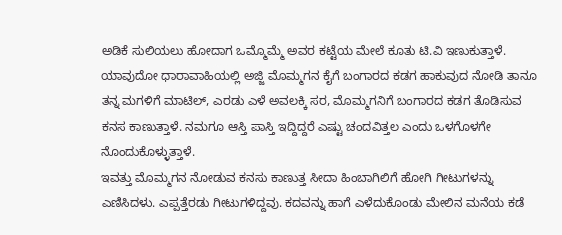ಅಡಿಕೆ ಸುಲಿಯಲು ಹೋದಾಗ ಒಮ್ಮೊಮ್ಮೆ ಅವರ ಕಟ್ಟೆಯ ಮೇಲೆ ಕೂತು ಟಿ.ವಿ ಇಣುಕುತ್ತಾಳೆ. ಯಾವುದೋ ಧಾರಾವಾಹಿಯಲ್ಲಿ ಅಜ್ಜಿ ಮೊಮ್ಮಗನ ಕೈಗೆ ಬಂಗಾರದ ಕಡಗ ಹಾಕುವುದ ನೋಡಿ ತಾನೂ ತನ್ನ ಮಗಳಿಗೆ ಮಾಟಿಲ್, ಎರಡು ಎಳೆ ಅವಲಕ್ಕಿ ಸರ, ಮೊಮ್ಮಗನಿಗೆ ಬಂಗಾರದ ಕಡಗ ತೊಡಿಸುವ ಕನಸ ಕಾಣುತ್ತಾಳೆ. ನಮಗೂ ಆಸ್ತಿ ಪಾಸ್ತಿ ಇದ್ದಿದ್ದರೆ ಎಷ್ಟು ಚಂದವಿತ್ತಲ ಎಂದು ಒಳಗೊಳಗೇ ನೊಂದುಕೊಳ್ಳುತ್ತಾಳೆ.
ಇವತ್ತು ಮೊಮ್ಮಗನ ನೋಡುವ ಕನಸು ಕಾಣುತ್ತ ಸೀದಾ ಹಿಂಬಾಗಿಲಿಗೆ ಹೋಗಿ ಗೀಟುಗಳನ್ನು ಎಣಿಸಿದಳು. ಎಪ್ಪತ್ತೆರಡು ಗೀಟುಗಳಿದ್ದವು. ಕದವನ್ನು ಹಾಗೆ ಎಳೆದುಕೊಂಡು ಮೇಲಿನ ಮನೆಯ ಕಡೆ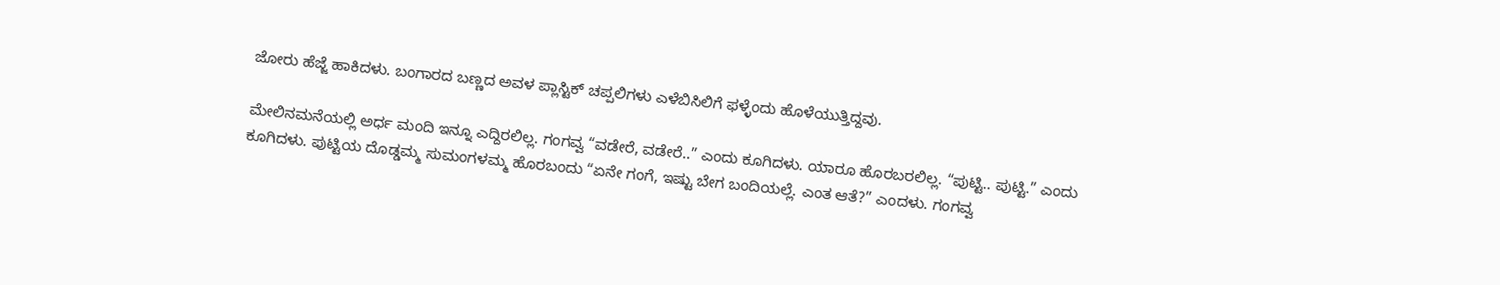ಜೋರು ಹೆಜ್ಜೆ ಹಾಕಿದಳು. ಬಂಗಾರದ ಬಣ್ಣದ ಅವಳ ಪ್ಲಾಸ್ಟಿಕ್ ಚಪ್ಪಲಿಗಳು ಎಳೆಬಿಸಿಲಿಗೆ ಫಳ್ಳೆಂದು ಹೊಳೆಯುತ್ತಿದ್ದವು.

ಮೇಲಿನಮನೆಯಲ್ಲಿ ಅರ್ಧ ಮಂದಿ ಇನ್ನೂ ಎದ್ದಿರಲಿಲ್ಲ. ಗಂಗವ್ವ “ವಡೇರೆ, ವಡೇರೆ..” ಎಂದು ಕೂಗಿದಳು. ಯಾರೂ ಹೊರಬರಲಿಲ್ಲ. “ಪುಟ್ಟಿ.. ಪುಟ್ಟಿ.” ಎಂದು ಕೂಗಿದಳು. ಪುಟ್ಟಿಯ ದೊಡ್ಡಮ್ಮ ಸುಮಂಗಳಮ್ಮ ಹೊರಬಂದು “ಏನೇ ಗಂಗೆ, ಇಷ್ಟು ಬೇಗ ಬಂದಿಯಲ್ಲೆ. ಎಂತ ಆತೆ?” ಎಂದಳು. ಗಂಗವ್ವ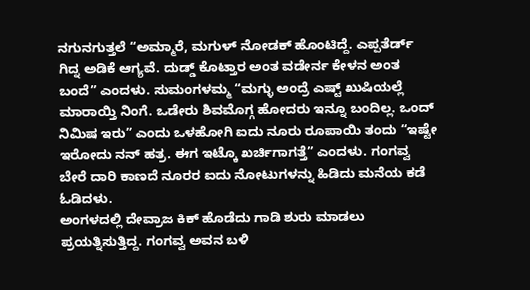ನಗುನಗುತ್ತಲೆ “ಅಮ್ಮಾರೆ, ಮಗುಳ್ ನೋಡಕ್ ಹೊಂಟಿದ್ದೆ. ಎಪ್ಪತೆರ್ಡ್ ಗಿದ್ನ ಅಡಿಕೆ ಆಗ್ಯವೆ. ದುಡ್ಡ್ ಕೊಟ್ತಾರ ಅಂತ ವಡೇರ್ನ ಕೇಳನ ಅಂತ ಬಂದೆ” ಎಂದಳು. ಸುಮಂಗಳಮ್ಮ “ಮಗ್ಳು ಅಂದ್ರೆ ಎಷ್ಟ್ ಖುಷಿಯಲ್ಲೆ ಮಾರಾಯ್ತಿ ನಿಂಗೆ. ಒಡೇರು ಶಿವಮೊಗ್ಗ ಹೋದರು ಇನ್ನೂ ಬಂದಿಲ್ಲ. ಒಂದ್ ನಿಮಿಷ ಇರು” ಎಂದು ಒಳಹೋಗಿ ಐದು ನೂರು ರೂಪಾಯಿ ತಂದು “ಇಷ್ಟೇ ಇರೋದು ನನ್ ಹತ್ರ. ಈಗ ಇಟ್ಕೊ ಖರ್ಚಿಗಾಗತ್ತೆ” ಎಂದಳು. ಗಂಗವ್ವ ಬೇರೆ ದಾರಿ ಕಾಣದೆ ನೂರರ ಐದು ನೋಟುಗಳನ್ನು ಹಿಡಿದು ಮನೆಯ ಕಡೆ ಓಡಿದಳು.
ಅಂಗಳದಲ್ಲಿ ದೇವ್ರಾಜ ಕಿಕ್ ಹೊಡೆದು ಗಾಡಿ ಶುರು ಮಾಡಲು ಪ್ರಯತ್ನಿಸುತ್ತಿದ್ದ. ಗಂಗವ್ವ ಅವನ ಬಳಿ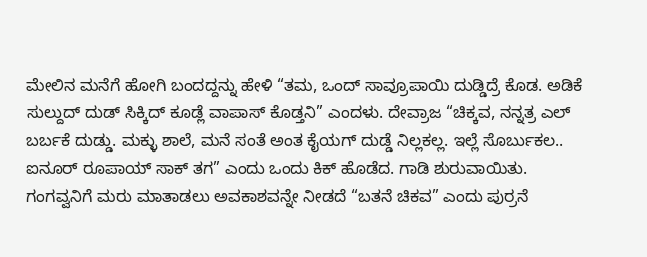ಮೇಲಿನ ಮನೆಗೆ ಹೋಗಿ ಬಂದದ್ದನ್ನು ಹೇಳಿ “ತಮ, ಒಂದ್ ಸಾವ್ರೂಪಾಯಿ ದುಡ್ಡಿದ್ರೆ ಕೊಡ. ಅಡಿಕೆ ಸುಲ್ದುದ್ ದುಡ್ ಸಿಕ್ಕಿದ್ ಕೂಡ್ಲೆ ವಾಪಾಸ್ ಕೊಡ್ತನಿ” ಎಂದಳು. ದೇವ್ರಾಜ “ಚಿಕ್ಕವ, ನನ್ನತ್ರ ಎಲ್ ಬರ್ಬಕೆ ದುಡ್ಡು. ಮಕ್ಳು ಶಾಲೆ, ಮನೆ ಸಂತೆ ಅಂತ ಕೈಯಗ್ ದುಡ್ಡೆ ನಿಲ್ಲಕಲ್ಲ. ಇಲ್ಲೆ ಸೊರ್ಬುಕಲ.. ಐನೂರ್ ರೂಪಾಯ್ ಸಾಕ್ ತಗ” ಎಂದು ಒಂದು ಕಿಕ್ ಹೊಡೆದ. ಗಾಡಿ ಶುರುವಾಯಿತು. ಗಂಗವ್ವನಿಗೆ ಮರು ಮಾತಾಡಲು ಅವಕಾಶವನ್ನೇ ನೀಡದೆ “ಬತನೆ ಚಿಕವ” ಎಂದು ಪುರ್ರನೆ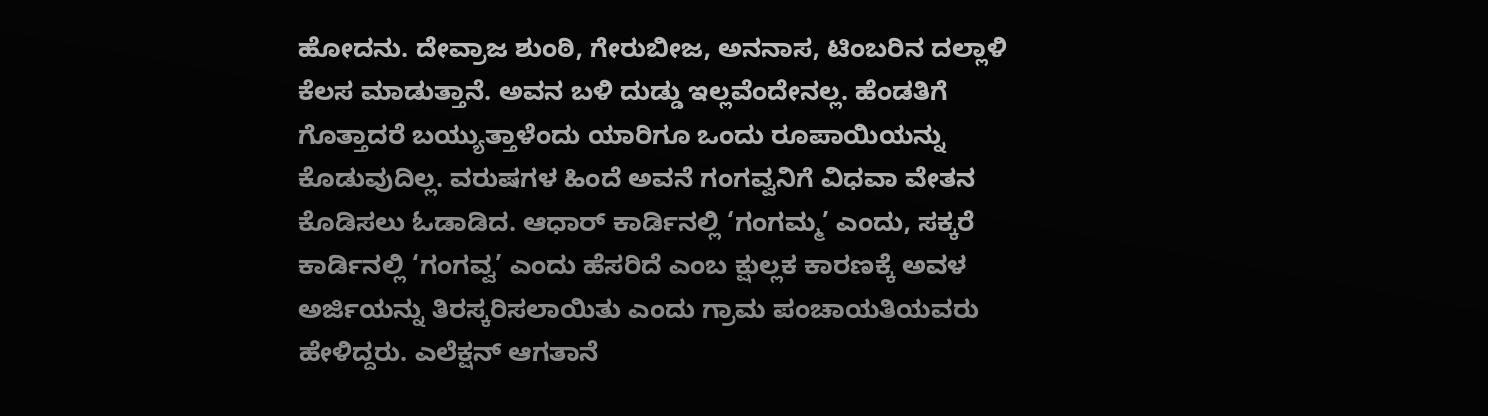ಹೋದನು. ದೇವ್ರಾಜ ಶುಂಠಿ, ಗೇರುಬೀಜ, ಅನನಾಸ, ಟಿಂಬರಿನ ದಲ್ಲಾಳಿ ಕೆಲಸ ಮಾಡುತ್ತಾನೆ. ಅವನ ಬಳಿ ದುಡ್ಡು ಇಲ್ಲವೆಂದೇನಲ್ಲ. ಹೆಂಡತಿಗೆ ಗೊತ್ತಾದರೆ ಬಯ್ಯುತ್ತಾಳೆಂದು ಯಾರಿಗೂ ಒಂದು ರೂಪಾಯಿಯನ್ನು ಕೊಡುವುದಿಲ್ಲ. ವರುಷಗಳ ಹಿಂದೆ ಅವನೆ ಗಂಗವ್ವನಿಗೆ ವಿಧವಾ ವೇತನ ಕೊಡಿಸಲು ಓಡಾಡಿದ. ಆಧಾರ್ ಕಾರ್ಡಿನಲ್ಲಿ ‘ಗಂಗಮ್ಮ’ ಎಂದು, ಸಕ್ಕರೆ ಕಾರ್ಡಿನಲ್ಲಿ ‘ಗಂಗವ್ವ’ ಎಂದು ಹೆಸರಿದೆ ಎಂಬ ಕ್ಷುಲ್ಲಕ ಕಾರಣಕ್ಕೆ ಅವಳ ಅರ್ಜಿಯನ್ನು ತಿರಸ್ಕರಿಸಲಾಯಿತು ಎಂದು ಗ್ರಾಮ ಪಂಚಾಯತಿಯವರು ಹೇಳಿದ್ದರು. ಎಲೆಕ್ಷನ್ ಆಗತಾನೆ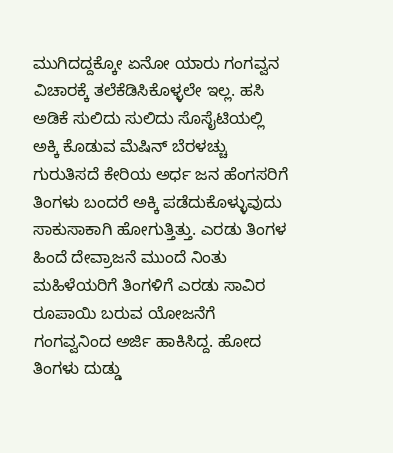ಮುಗಿದದ್ದಕ್ಕೋ ಏನೋ ಯಾರು ಗಂಗವ್ವನ ವಿಚಾರಕ್ಕೆ ತಲೆಕೆಡಿಸಿಕೊಳ್ಳಲೇ ಇಲ್ಲ. ಹಸಿ ಅಡಿಕೆ ಸುಲಿದು ಸುಲಿದು ಸೊಸೈಟಿಯಲ್ಲಿ ಅಕ್ಕಿ ಕೊಡುವ ಮೆಷಿನ್ ಬೆರಳಚ್ಚು ಗುರುತಿಸದೆ ಕೇರಿಯ ಅರ್ಧ ಜನ ಹೆಂಗಸರಿಗೆ ತಿಂಗಳು ಬಂದರೆ ಅಕ್ಕಿ ಪಡೆದುಕೊಳ್ಳುವುದು ಸಾಕುಸಾಕಾಗಿ ಹೋಗುತ್ತಿತ್ತು. ಎರಡು ತಿಂಗಳ ಹಿಂದೆ ದೇವ್ರಾಜನೆ ಮುಂದೆ ನಿಂತು ಮಹಿಳೆಯರಿಗೆ ತಿಂಗಳಿಗೆ ಎರಡು ಸಾವಿರ ರೂಪಾಯಿ ಬರುವ ಯೋಜನೆಗೆ ಗಂಗವ್ವನಿಂದ ಅರ್ಜಿ ಹಾಕಿಸಿದ್ದ. ಹೋದ ತಿಂಗಳು ದುಡ್ಡು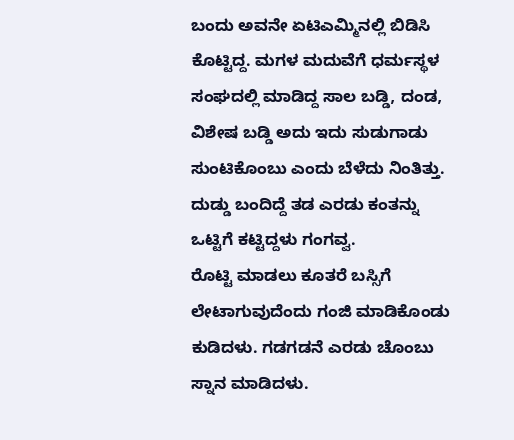ಬಂದು ಅವನೇ ಏಟಿಎಮ್ಮಿನಲ್ಲಿ ಬಿಡಿಸಿ ಕೊಟ್ಟಿದ್ದ. ಮಗಳ ಮದುವೆಗೆ ಧರ್ಮಸ್ಥಳ ಸಂಘದಲ್ಲಿ ಮಾಡಿದ್ದ ಸಾಲ ಬಡ್ಡಿ, ದಂಡ, ವಿಶೇಷ ಬಡ್ಡಿ ಅದು ಇದು ಸುಡುಗಾಡು ಸುಂಟಿಕೊಂಬು ಎಂದು ಬೆಳೆದು ನಿಂತಿತ್ತು. ದುಡ್ಡು ಬಂದಿದ್ದೆ ತಡ ಎರಡು ಕಂತನ್ನು ಒಟ್ಟಿಗೆ ಕಟ್ಟಿದ್ದಳು ಗಂಗವ್ವ.
ರೊಟ್ಟಿ ಮಾಡಲು ಕೂತರೆ ಬಸ್ಸಿಗೆ ಲೇಟಾಗುವುದೆಂದು ಗಂಜಿ ಮಾಡಿಕೊಂಡು ಕುಡಿದಳು. ಗಡಗಡನೆ ಎರಡು ಚೊಂಬು ಸ್ನಾನ ಮಾಡಿದಳು.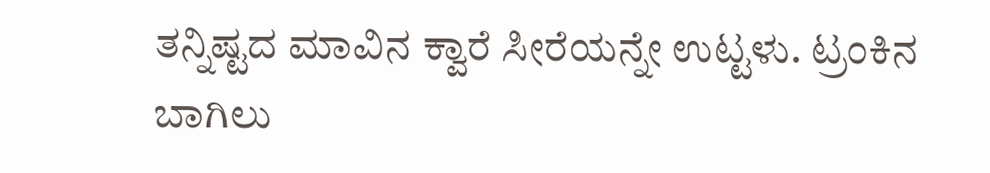ತನ್ನಿಷ್ಟದ ಮಾವಿನ ಕ್ವಾರೆ ಸೀರೆಯನ್ನೇ ಉಟ್ಟಳು. ಟ್ರಂಕಿನ ಬಾಗಿಲು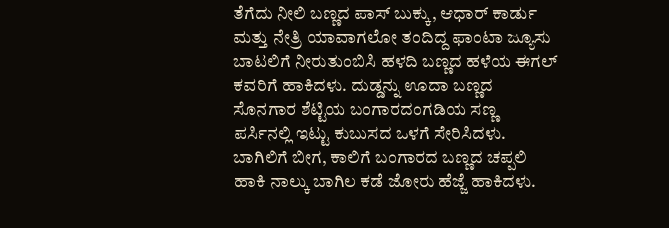ತೆಗೆದು ನೀಲಿ ಬಣ್ಣದ ಪಾಸ್ ಬುಕ್ಕು, ಆಧಾರ್ ಕಾರ್ಡು ಮತ್ತು ನೇತ್ರಿ ಯಾವಾಗಲೋ ತಂದಿದ್ದ ಫಾಂಟಾ ಜ್ಯೂಸು ಬಾಟಲಿಗೆ ನೀರುತುಂಬಿಸಿ ಹಳದಿ ಬಣ್ಣದ ಹಳೆಯ ಈಗಲ್ ಕವರಿಗೆ ಹಾಕಿದಳು. ದುಡ್ಡನ್ನು ಊದಾ ಬಣ್ಣದ ಸೊನಗಾರ ಶೆಟ್ಟಿಯ ಬಂಗಾರದಂಗಡಿಯ ಸಣ್ಣ ಪರ್ಸಿನಲ್ಲಿ ಇಟ್ಟು ಕುಬುಸದ ಒಳಗೆ ಸೇರಿಸಿದಳು. ಬಾಗಿಲಿಗೆ ಬೀಗ, ಕಾಲಿಗೆ ಬಂಗಾರದ ಬಣ್ಣದ ಚಪ್ಪಲಿ ಹಾಕಿ ನಾಲ್ಕು ಬಾಗಿಲ ಕಡೆ ಜೋರು ಹೆಜ್ಜೆ ಹಾಕಿದಳು.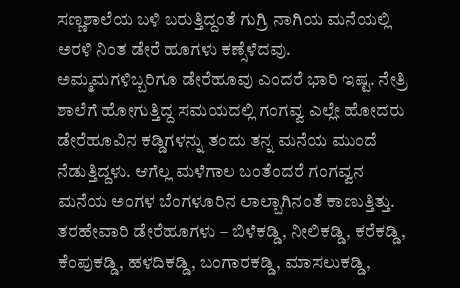ಸಣ್ಣಶಾಲೆಯ ಬಳಿ ಬರುತ್ತಿದ್ದಂತೆ ಗುಗ್ರಿ ನಾಗಿಯ ಮನೆಯಲ್ಲಿ ಅರಳಿ ನಿಂತ ಡೇರೆ ಹೂಗಳು ಕಣ್ಸೆಳೆದವು. ಅಮ್ಮಮಗಳಿಬ್ಬರಿಗೂ ಡೇರೆಹೂವು ಎಂದರೆ ಭಾರಿ ಇಷ್ಟ. ನೇತ್ರಿ ಶಾಲೆಗೆ ಹೋಗುತ್ತಿದ್ದ ಸಮಯದಲ್ಲಿ ಗಂಗವ್ವ ಎಲ್ಲೇ ಹೋದರು ಡೇರೆಹೂವಿನ ಕಡ್ಡಿಗಳನ್ನು ತಂದು ತನ್ನ ಮನೆಯ ಮುಂದೆ ನೆಡುತ್ತಿದ್ದಳು. ಆಗೆಲ್ಲ ಮಳೆಗಾಲ ಬಂತೆಂದರೆ ಗಂಗವ್ವನ ಮನೆಯ ಅಂಗಳ ಬೆಂಗಳೂರಿನ ಲಾಲ್ಬಾಗಿನಂತೆ ಕಾಣುತ್ತಿತ್ತು. ತರಹೇವಾರಿ ಡೇರೆಹೂಗಳು – ಬಿಳೆಕಡ್ಡಿ, ನೀಲಿಕಡ್ಡಿ, ಕರೆಕಡ್ಡಿ, ಕೆಂಪುಕಡ್ಡಿ, ಹಳದಿಕಡ್ಡಿ, ಬಂಗಾರಕಡ್ಡಿ, ಮಾಸಲುಕಡ್ಡಿ,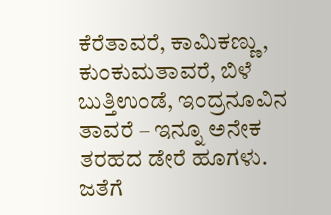ಕೆರೆತಾವರೆ, ಕಾಮಿಕಣ್ಣು, ಕುಂಕುಮತಾವರೆ, ಬಿಳೆ ಬುತ್ತಿಉಂಡೆ, ಇಂದ್ರನೂವಿನ ತಾವರೆ – ಇನ್ನೂ ಅನೇಕ ತರಹದ ಡೇರೆ ಹೂಗಳು. ಜತೆಗೆ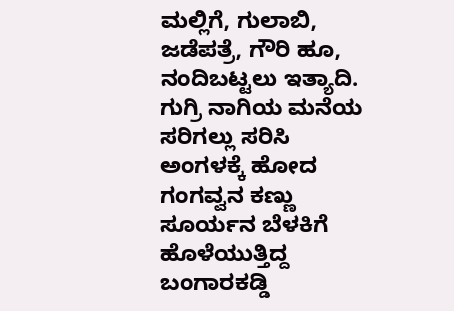ಮಲ್ಲಿಗೆ, ಗುಲಾಬಿ, ಜಡೆಪತ್ರೆ, ಗೌರಿ ಹೂ, ನಂದಿಬಟ್ಟಲು ಇತ್ಯಾದಿ. ಗುಗ್ರಿ ನಾಗಿಯ ಮನೆಯ ಸರಿಗಲ್ಲು ಸರಿಸಿ ಅಂಗಳಕ್ಕೆ ಹೋದ ಗಂಗವ್ವನ ಕಣ್ಣು ಸೂರ್ಯನ ಬೆಳಕಿಗೆ ಹೊಳೆಯುತ್ತಿದ್ದ ಬಂಗಾರಕಡ್ಡಿ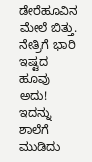ಡೇರೆಹೂವಿನ ಮೇಲೆ ಬಿತ್ತು. ನೇತ್ರಿಗೆ ಭಾರಿ ಇಷ್ಟದ ಹೂವು ಅದು! ಇದನ್ನು ಶಾಲೆಗೆ ಮುಡಿದು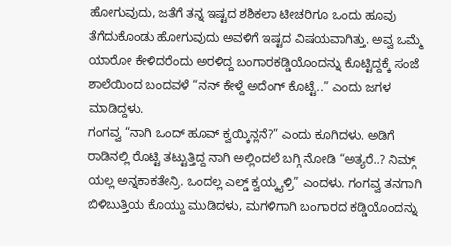ಹೋಗುವುದು, ಜತೆಗೆ ತನ್ನ ಇಷ್ಟದ ಶಶಿಕಲಾ ಟೀಚರಿಗೂ ಒಂದು ಹೂವು ತೆಗೆದುಕೊಂಡು ಹೋಗುವುದು ಅವಳಿಗೆ ಇಷ್ಟದ ವಿಷಯವಾಗಿತ್ತು. ಅವ್ವ ಒಮ್ಮೆ ಯಾರೋ ಕೇಳಿದರೆಂದು ಅರಳಿದ್ದ ಬಂಗಾರಕಡ್ಡಿಯೊಂದನ್ನು ಕೊಟ್ಟಿದ್ದಕ್ಕೆ ಸಂಜೆ ಶಾಲೆಯಿಂದ ಬಂದವಳೆ “ನನ್ ಕೇಳ್ದೆ ಅದೆಂಗ್ ಕೊಟ್ಟೆ..” ಎಂದು ಜಗಳ ಮಾಡಿದ್ದಳು.
ಗಂಗವ್ವ “ನಾಗಿ ಒಂದ್ ಹೂವ್ ಕ್ವಯ್ಕಿನ್ಲನೆ?” ಎಂದು ಕೂಗಿದಳು. ಅಡಿಗೆ ರಾಡಿನಲ್ಲಿ ರೊಟ್ಟಿ ತಟ್ಟುತ್ತಿದ್ದ ನಾಗಿ ಅಲ್ಲಿಂದಲೆ ಬಗ್ಗಿ ನೋಡಿ “ಅತ್ಯರೆ..? ನಿಮ್ಗ್ ಯಲ್ಲ ಅನ್ನಕಾಕತೇನ್ರಿ. ಒಂದಲ್ಲ ಎಲ್ಡ್ ಕ್ವಯ್ಕ್ಯಳ್ರಿ” ಎಂದಳು. ಗಂಗವ್ವ ತನಗಾಗಿ ಬಿಳಿಬುತ್ತಿಯ ಕೊಯ್ದು ಮುಡಿದಳು, ಮಗಳಿಗಾಗಿ ಬಂಗಾರದ ಕಡ್ಡಿಯೊಂದನ್ನು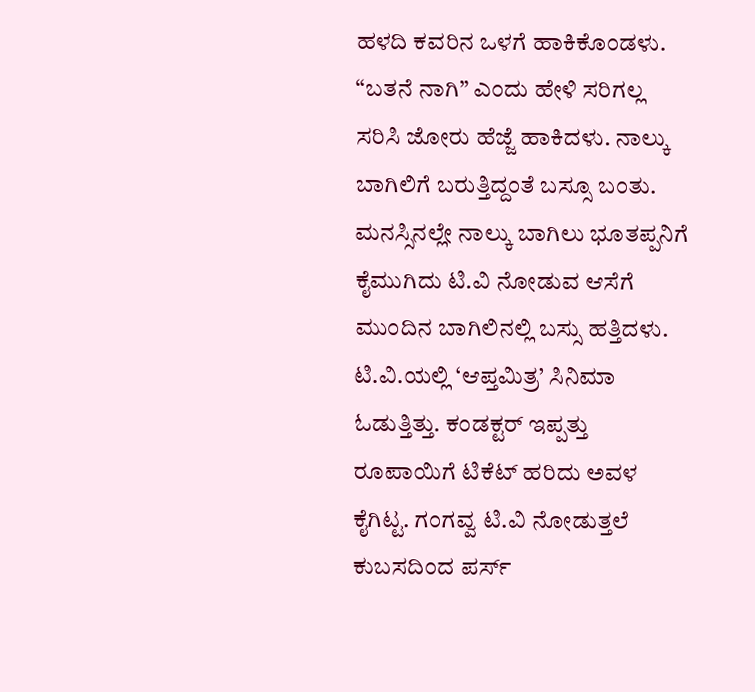ಹಳದಿ ಕವರಿನ ಒಳಗೆ ಹಾಕಿಕೊಂಡಳು. “ಬತನೆ ನಾಗಿ” ಎಂದು ಹೇಳಿ ಸರಿಗಲ್ಲ ಸರಿಸಿ ಜೋರು ಹೆಜ್ಜೆ ಹಾಕಿದಳು. ನಾಲ್ಕು ಬಾಗಿಲಿಗೆ ಬರುತ್ತಿದ್ದಂತೆ ಬಸ್ಸೂ ಬಂತು. ಮನಸ್ಸಿನಲ್ಲೇ ನಾಲ್ಕು ಬಾಗಿಲು ಭೂತಪ್ಪನಿಗೆ ಕೈಮುಗಿದು ಟಿ.ವಿ ನೋಡುವ ಆಸೆಗೆ ಮುಂದಿನ ಬಾಗಿಲಿನಲ್ಲಿ ಬಸ್ಸು ಹತ್ತಿದಳು. ಟಿ.ವಿ.ಯಲ್ಲಿ ‘ಆಪ್ತಮಿತ್ರ’ ಸಿನಿಮಾ ಓಡುತ್ತಿತ್ತು. ಕಂಡಕ್ಟರ್ ಇಪ್ಪತ್ತು ರೂಪಾಯಿಗೆ ಟಿಕೆಟ್ ಹರಿದು ಅವಳ ಕೈಗಿಟ್ಟ. ಗಂಗವ್ವ ಟಿ.ವಿ ನೋಡುತ್ತಲೆ ಕುಬಸದಿಂದ ಪರ್ಸ್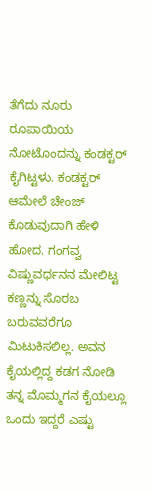ತೆಗೆದು ನೂರು ರೂಪಾಯಿಯ ನೋಟೊಂದನ್ನು ಕಂಡಕ್ಟರ್ ಕೈಗಿಟ್ಟಳು. ಕಂಡಕ್ಟರ್ ಆಮೇಲೆ ಚೇಂಜ್ ಕೊಡುವುದಾಗಿ ಹೇಳಿ ಹೋದ. ಗಂಗವ್ವ ವಿಷ್ಣುವರ್ಧನನ ಮೇಲಿಟ್ಟ ಕಣ್ಣನ್ನು ಸೊರಬ ಬರುವವರೆಗೂ ಮಿಟುಕಿಸಲಿಲ್ಲ. ಅವನ ಕೈಯಲ್ಲಿದ್ದ ಕಡಗ ನೋಡಿ ತನ್ನ ಮೊಮ್ಮಗನ ಕೈಯಲ್ಲೂ ಒಂದು ಇದ್ದರೆ ಎಷ್ಟು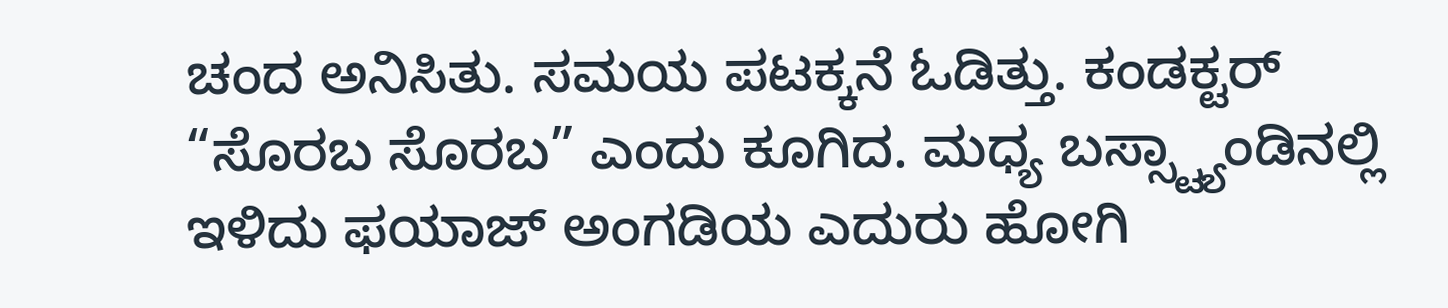ಚಂದ ಅನಿಸಿತು. ಸಮಯ ಪಟಕ್ಕನೆ ಓಡಿತ್ತು. ಕಂಡಕ್ಟರ್ “ಸೊರಬ ಸೊರಬ” ಎಂದು ಕೂಗಿದ. ಮಧ್ಯ ಬಸ್ಸ್ಟ್ಯಾಂಡಿನಲ್ಲಿ ಇಳಿದು ಫಯಾಜ್ ಅಂಗಡಿಯ ಎದುರು ಹೋಗಿ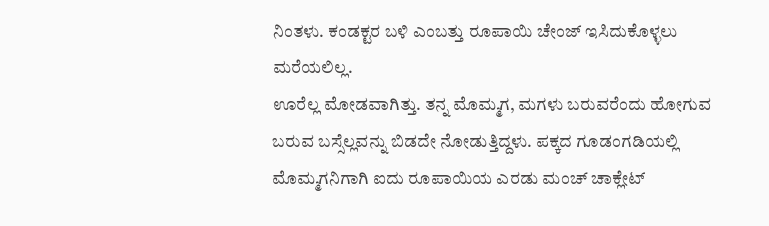ನಿಂತಳು. ಕಂಡಕ್ಟರ ಬಳಿ ಎಂಬತ್ತು ರೂಪಾಯಿ ಚೇಂಜ್ ಇಸಿದುಕೊಳ್ಳಲು ಮರೆಯಲಿಲ್ಲ.
ಊರೆಲ್ಲ ಮೋಡವಾಗಿತ್ತು. ತನ್ನ ಮೊಮ್ಮಗ, ಮಗಳು ಬರುವರೆಂದು ಹೋಗುವ ಬರುವ ಬಸ್ಸೆಲ್ಲವನ್ನು ಬಿಡದೇ ನೋಡುತ್ತಿದ್ದಳು. ಪಕ್ಕದ ಗೂಡಂಗಡಿಯಲ್ಲಿ ಮೊಮ್ಮಗನಿಗಾಗಿ ಐದು ರೂಪಾಯಿಯ ಎರಡು ಮಂಚ್ ಚಾಕ್ಲೇಟ್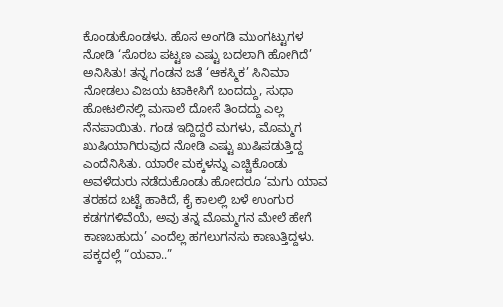ಕೊಂಡುಕೊಂಡಳು. ಹೊಸ ಅಂಗಡಿ ಮುಂಗಟ್ಟುಗಳ ನೋಡಿ ‘ಸೊರಬ ಪಟ್ಟಣ ಎಷ್ಟು ಬದಲಾಗಿ ಹೋಗಿದೆ’ ಅನಿಸಿತು! ತನ್ನ ಗಂಡನ ಜತೆ ‘ಆಕಸ್ಮಿಕ’ ಸಿನಿಮಾ ನೋಡಲು ವಿಜಯ ಟಾಕೀಸಿಗೆ ಬಂದದ್ದು, ಸುಧಾ ಹೋಟಲಿನಲ್ಲಿ ಮಸಾಲೆ ದೋಸೆ ತಿಂದದ್ದು ಎಲ್ಲ ನೆನಪಾಯಿತು. ಗಂಡ ಇದ್ದಿದ್ದರೆ ಮಗಳು, ಮೊಮ್ಮಗ ಖುಷಿಯಾಗಿರುವುದ ನೋಡಿ ಎಷ್ಟು ಖುಷಿಪಡುತ್ತಿದ್ದ ಎಂದೆನಿಸಿತು. ಯಾರೇ ಮಕ್ಕಳನ್ನು ಎಚ್ಚಿಕೊಂಡು ಅವಳೆದುರು ನಡೆದುಕೊಂಡು ಹೋದರೂ ‘ಮಗು ಯಾವ ತರಹದ ಬಟ್ಟೆ ಹಾಕಿದೆ, ಕೈ ಕಾಲಲ್ಲಿ ಬಳೆ ಉಂಗುರ ಕಡಗಗಳಿವೆಯೆ, ಅವು ತನ್ನ ಮೊಮ್ಮಗನ ಮೇಲೆ ಹೇಗೆ ಕಾಣಬಹುದು’ ಎಂದೆಲ್ಲ ಹಗಲುಗನಸು ಕಾಣುತ್ತಿದ್ದಳು. ಪಕ್ಕದಲ್ಲೆ “ಯವಾ..”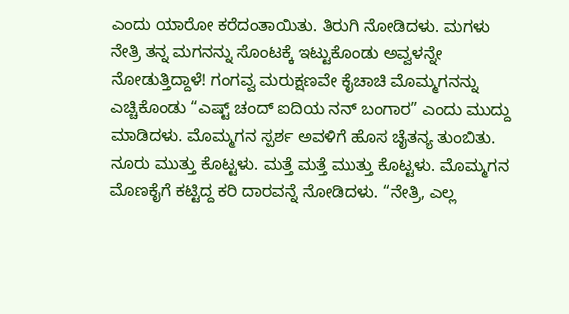ಎಂದು ಯಾರೋ ಕರೆದಂತಾಯಿತು. ತಿರುಗಿ ನೋಡಿದಳು. ಮಗಳು ನೇತ್ರಿ ತನ್ನ ಮಗನನ್ನು ಸೊಂಟಕ್ಕೆ ಇಟ್ಟುಕೊಂಡು ಅವ್ವಳನ್ನೇ ನೋಡುತ್ತಿದ್ದಾಳೆ! ಗಂಗವ್ವ ಮರುಕ್ಷಣವೇ ಕೈಚಾಚಿ ಮೊಮ್ಮಗನನ್ನು ಎಚ್ಚಿಕೊಂಡು “ಎಷ್ಟ್ ಚಂದ್ ಐದಿಯ ನನ್ ಬಂಗಾರ” ಎಂದು ಮುದ್ದು ಮಾಡಿದಳು. ಮೊಮ್ಮಗನ ಸ್ಪರ್ಶ ಅವಳಿಗೆ ಹೊಸ ಚೈತನ್ಯ ತುಂಬಿತು. ನೂರು ಮುತ್ತು ಕೊಟ್ಟಳು. ಮತ್ತೆ ಮತ್ತೆ ಮುತ್ತು ಕೊಟ್ಟಳು. ಮೊಮ್ಮಗನ ಮೊಣಕೈಗೆ ಕಟ್ಟಿದ್ದ ಕರಿ ದಾರವನ್ನೆ ನೋಡಿದಳು. “ನೇತ್ರಿ, ಎಲ್ಲ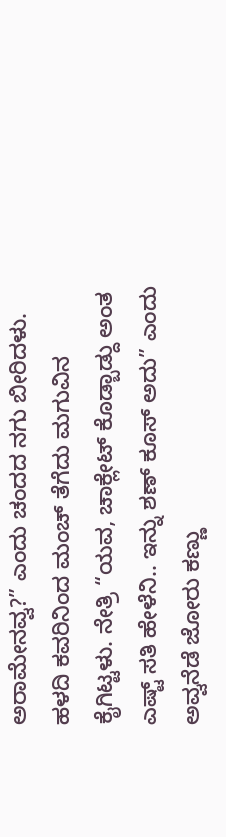ಅರಾಮೇನವ್ವ?” ಎಂದು ಚಂದದ ನಗು ಬೀರಿದಳು. ಹಳದಿ ಕವರಿನಿಂದ ಮಂಚ್ ತೆಗೆದು ಮಗುವಿನ ಕೈಗಿಟ್ಟಳು. ನೇತ್ರಿ “ಯವ, ಚಾಕ್ಲೇಟ್ ಕೊಡ್ಬಾಡ್ದು ಅಂತ ಎಷ್ಟ್ ಸತಿ ಹೇಳೆನಿ.. ಇನ್ನು ಶಣ್ ಕೂಸ್ ಅದು” ಎಂದು ಅವ್ವನೆಡೆ ಜೋರು ಕಣ್ಣು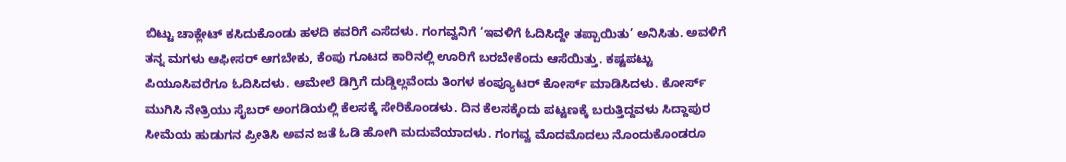ಬಿಟ್ಟು ಚಾಕ್ಲೇಟ್ ಕಸಿದುಕೊಂಡು ಹಳದಿ ಕವರಿಗೆ ಎಸೆದಳು. ಗಂಗವ್ವನಿಗೆ ‘ಇವಳಿಗೆ ಓದಿಸಿದ್ದೇ ತಪ್ಪಾಯಿತು’ ಅನಿಸಿತು. ಅವಳಿಗೆ ತನ್ನ ಮಗಳು ಆಫೀಸರ್ ಆಗಬೇಕು, ಕೆಂಪು ಗೂಟದ ಕಾರಿನಲ್ಲಿ ಊರಿಗೆ ಬರಬೇಕೆಂದು ಆಸೆಯಿತ್ತು. ಕಷ್ಟಪಟ್ಟು ಪಿಯೂಸಿವರೆಗೂ ಓದಿಸಿದಳು. ಆಮೇಲೆ ಡಿಗ್ರಿಗೆ ದುಡ್ಡಿಲ್ಲವೆಂದು ತಿಂಗಳ ಕಂಪ್ಯೂಟರ್ ಕೋರ್ಸ್ ಮಾಡಿಸಿದಳು. ಕೋರ್ಸ್ ಮುಗಿಸಿ ನೇತ್ರಿಯು ಸೈಬರ್ ಅಂಗಡಿಯಲ್ಲಿ ಕೆಲಸಕ್ಕೆ ಸೇರಿಕೊಂಡಳು. ದಿನ ಕೆಲಸಕ್ಕೆಂದು ಪಟ್ಟಣಕ್ಕೆ ಬರುತ್ತಿದ್ದವಳು ಸಿದ್ದಾಪುರ ಸೀಮೆಯ ಹುಡುಗನ ಪ್ರೀತಿಸಿ ಅವನ ಜತೆ ಓಡಿ ಹೋಗಿ ಮದುವೆಯಾದಳು. ಗಂಗವ್ವ ಮೊದಮೊದಲು ನೊಂದುಕೊಂಡರೂ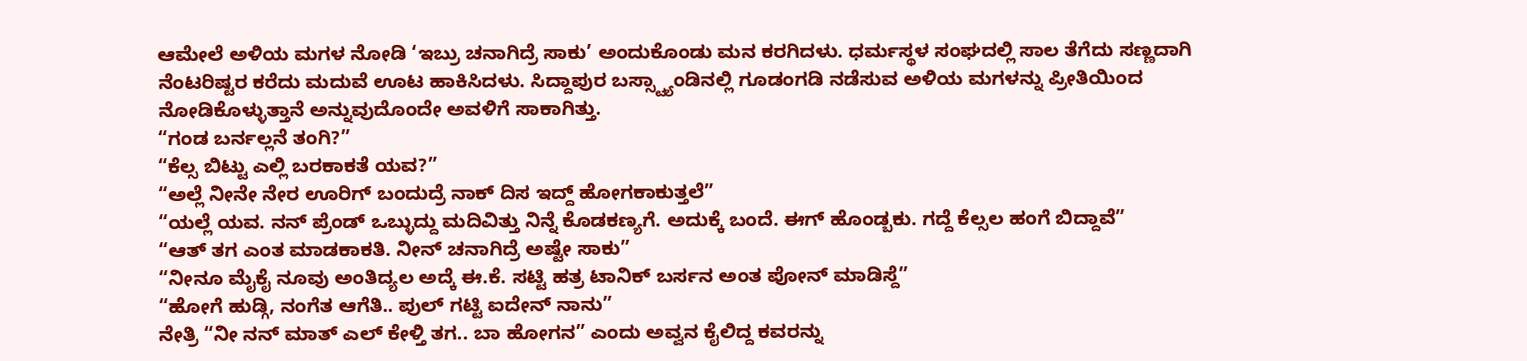ಆಮೇಲೆ ಅಳಿಯ ಮಗಳ ನೋಡಿ ‘ಇಬ್ರು ಚನಾಗಿದ್ರೆ ಸಾಕು’ ಅಂದುಕೊಂಡು ಮನ ಕರಗಿದಳು. ಧರ್ಮಸ್ಥಳ ಸಂಘದಲ್ಲಿ ಸಾಲ ತೆಗೆದು ಸಣ್ಣದಾಗಿ ನೆಂಟರಿಷ್ಟರ ಕರೆದು ಮದುವೆ ಊಟ ಹಾಕಿಸಿದಳು. ಸಿದ್ದಾಪುರ ಬಸ್ಸ್ಟ್ಯಾಂಡಿನಲ್ಲಿ ಗೂಡಂಗಡಿ ನಡೆಸುವ ಅಳಿಯ ಮಗಳನ್ನು ಪ್ರೀತಿಯಿಂದ ನೋಡಿಕೊಳ್ಳುತ್ತಾನೆ ಅನ್ನುವುದೊಂದೇ ಅವಳಿಗೆ ಸಾಕಾಗಿತ್ತು.
“ಗಂಡ ಬರ್ನಲ್ಲನೆ ತಂಗಿ?”
“ಕೆಲ್ಸ ಬಿಟ್ಟು ಎಲ್ಲಿ ಬರಕಾಕತೆ ಯವ?”
“ಅಲ್ಲೆ ನೀನೇ ನೇರ ಊರಿಗ್ ಬಂದುದ್ರೆ ನಾಕ್ ದಿಸ ಇದ್ದ್ ಹೋಗಕಾಕುತ್ತಲೆ”
“ಯಲ್ಲೆ ಯವ. ನನ್ ಪ್ರೆಂಡ್ ಒಬ್ಳುದ್ದು ಮದಿವಿತ್ತು ನಿನ್ನೆ ಕೊಡಕಣ್ಯಗೆ. ಅದುಕ್ಕೆ ಬಂದೆ. ಈಗ್ ಹೊಂಡ್ಬಕು. ಗದ್ದೆ ಕೆಲ್ಸಲ ಹಂಗೆ ಬಿದ್ದಾವೆ”
“ಆತ್ ತಗ ಎಂತ ಮಾಡಕಾಕತಿ. ನೀನ್ ಚನಾಗಿದ್ರೆ ಅಷ್ಟೇ ಸಾಕು”
“ನೀನೂ ಮೈಕೈ ನೂವು ಅಂತಿದ್ಯಲ ಅದ್ಕೆ ಈ.ಕೆ. ಸಟ್ಟಿ ಹತ್ರ ಟಾನಿಕ್ ಬರ್ಸನ ಅಂತ ಪೋನ್ ಮಾಡಿಸ್ದೆ”
“ಹೋಗೆ ಹುಡ್ಗಿ, ನಂಗೆತ ಆಗೆತಿ.. ಪುಲ್ ಗಟ್ಟಿ ಐದೇನ್ ನಾನು”
ನೇತ್ರಿ “ನೀ ನನ್ ಮಾತ್ ಎಲ್ ಕೇಳ್ತಿ ತಗ.. ಬಾ ಹೋಗನ” ಎಂದು ಅವ್ವನ ಕೈಲಿದ್ದ ಕವರನ್ನು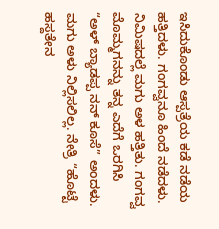ಇಸಿದುಕೊಂಡು ಆಸ್ಪತ್ರೆಯ ಕಡೆ ನಡೆಯ ಹತ್ತಿದಳು. ಗಂಗವ್ವನೂ ಹಿಂದೆ ನಡೆದಳು. ನಿಮಿಷದಲ್ಲೆ ಮಗು ಅಳ ಹತ್ತಿತು. ಗಂಗವ್ವ ಮೊಮ್ಮಗನನ್ನು ತನ್ನ ಎದೆಗೆ ಒರಗಿಸಿ “ಅಳ್ ಬ್ಯಾಡಪ್ಪ ನನ್ ಕೂಸೆ” ಅಂದಳು. ಮಗು ಅಳು ನಿಲ್ಲಿಸಲಿಲ್ಲ. ನೇತ್ರಿ “ಹೊಟ್ಟೆ ಹಸ್ದತೇನ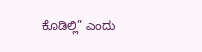ಕೊಡಿಲ್ಲಿ” ಎಂದು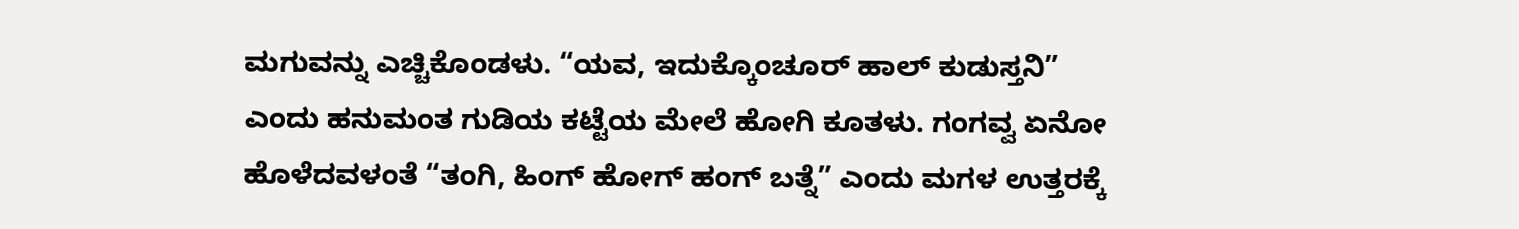ಮಗುವನ್ನು ಎಚ್ಚಿಕೊಂಡಳು. “ಯವ, ಇದುಕ್ಕೊಂಚೂರ್ ಹಾಲ್ ಕುಡುಸ್ತನಿ” ಎಂದು ಹನುಮಂತ ಗುಡಿಯ ಕಟ್ಟೆಯ ಮೇಲೆ ಹೋಗಿ ಕೂತಳು. ಗಂಗವ್ವ ಏನೋ ಹೊಳೆದವಳಂತೆ “ತಂಗಿ, ಹಿಂಗ್ ಹೋಗ್ ಹಂಗ್ ಬತ್ನೆ” ಎಂದು ಮಗಳ ಉತ್ತರಕ್ಕೆ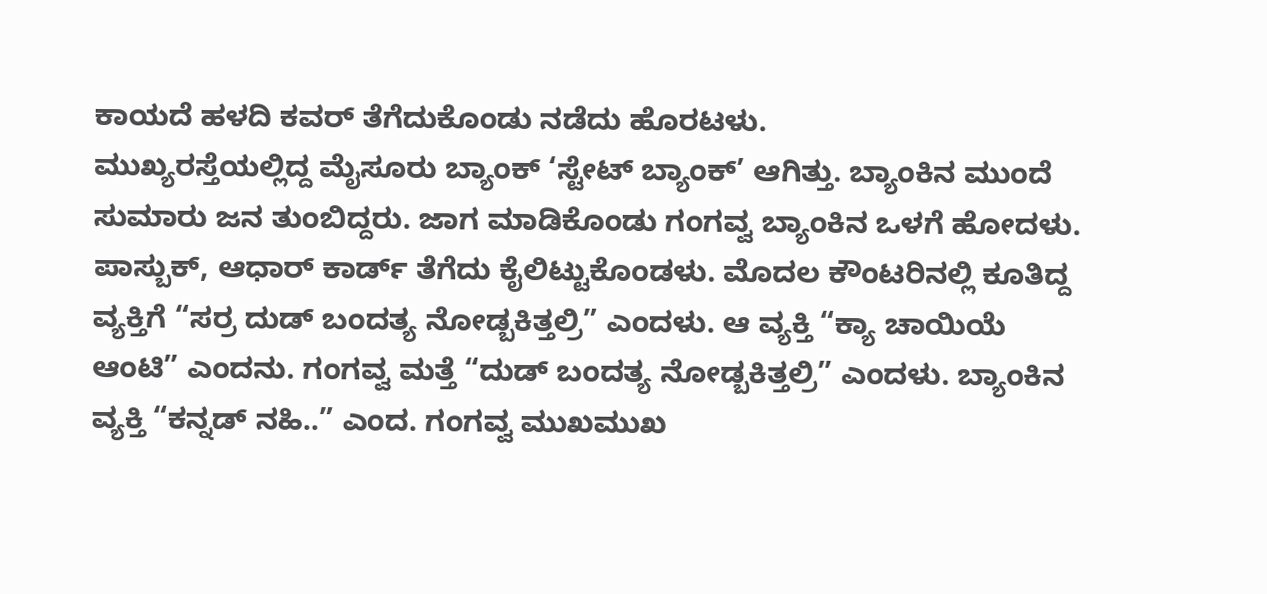ಕಾಯದೆ ಹಳದಿ ಕವರ್ ತೆಗೆದುಕೊಂಡು ನಡೆದು ಹೊರಟಳು.
ಮುಖ್ಯರಸ್ತೆಯಲ್ಲಿದ್ದ ಮೈಸೂರು ಬ್ಯಾಂಕ್ ‘ಸ್ಟೇಟ್ ಬ್ಯಾಂಕ್’ ಆಗಿತ್ತು. ಬ್ಯಾಂಕಿನ ಮುಂದೆ ಸುಮಾರು ಜನ ತುಂಬಿದ್ದರು. ಜಾಗ ಮಾಡಿಕೊಂಡು ಗಂಗವ್ವ ಬ್ಯಾಂಕಿನ ಒಳಗೆ ಹೋದಳು. ಪಾಸ್ಬುಕ್, ಆಧಾರ್ ಕಾರ್ಡ್ ತೆಗೆದು ಕೈಲಿಟ್ಟುಕೊಂಡಳು. ಮೊದಲ ಕೌಂಟರಿನಲ್ಲಿ ಕೂತಿದ್ದ ವ್ಯಕ್ತಿಗೆ “ಸರ್ರ ದುಡ್ ಬಂದತ್ಯ ನೋಡ್ಬಕಿತ್ತಲ್ರಿ” ಎಂದಳು. ಆ ವ್ಯಕ್ತಿ “ಕ್ಯಾ ಚಾಯಿಯೆ ಆಂಟಿ” ಎಂದನು. ಗಂಗವ್ವ ಮತ್ತೆ “ದುಡ್ ಬಂದತ್ಯ ನೋಡ್ಬಕಿತ್ತಲ್ರಿ” ಎಂದಳು. ಬ್ಯಾಂಕಿನ ವ್ಯಕ್ತಿ “ಕನ್ನಡ್ ನಹಿ..” ಎಂದ. ಗಂಗವ್ವ ಮುಖಮುಖ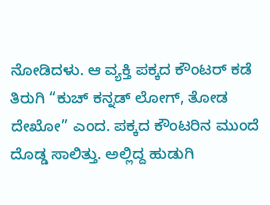ನೋಡಿದಳು. ಆ ವ್ಯಕ್ತಿ ಪಕ್ಕದ ಕೌಂಟರ್ ಕಡೆ ತಿರುಗಿ “ಕುಚ್ ಕನ್ನಡ್ ಲೋಗ್, ತೋಡ ದೇಖೋ” ಎಂದ. ಪಕ್ಕದ ಕೌಂಟರಿನ ಮುಂದೆ ದೊಡ್ಡ ಸಾಲಿತ್ತು. ಅಲ್ಲಿದ್ದ ಹುಡುಗಿ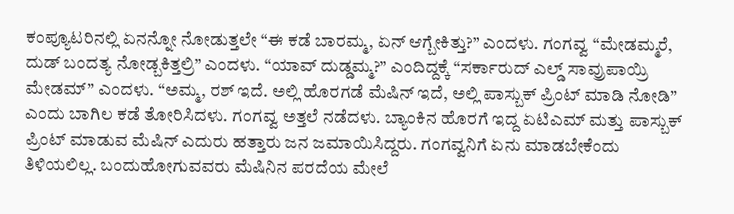ಕಂಪ್ಯೂಟರಿನಲ್ಲಿ ಏನನ್ನೋ ನೋಡುತ್ತಲೇ “ಈ ಕಡೆ ಬಾರಮ್ಮ, ಏನ್ ಆಗ್ಬೇಕಿತ್ತು?” ಎಂದಳು. ಗಂಗವ್ವ “ಮೇಡಮ್ಮರೆ, ದುಡ್ ಬಂದತ್ಯ ನೋಡ್ಬಕಿತ್ತಲ್ರಿ” ಎಂದಳು. “ಯಾವ್ ದುಡ್ಡಮ್ಮ?” ಎಂದಿದ್ದಕ್ಕೆ “ಸರ್ಕಾರುದ್ ಎಲ್ಡ್ ಸಾವ್ರುಪಾಯ್ರಿ ಮೇಡಮ್” ಎಂದಳು. “ಅಮ್ಮ, ರಶ್ ಇದೆ. ಅಲ್ಲಿ ಹೊರಗಡೆ ಮೆಷಿನ್ ಇದೆ, ಅಲ್ಲಿ ಪಾಸ್ಬುಕ್ ಪ್ರಿಂಟ್ ಮಾಡಿ ನೋಡಿ” ಎಂದು ಬಾಗಿಲ ಕಡೆ ತೋರಿಸಿದಳು. ಗಂಗವ್ವ ಅತ್ತಲೆ ನಡೆದಳು. ಬ್ಯಾಂಕಿನ ಹೊರಗೆ ಇದ್ದ ಏಟಿಎಮ್ ಮತ್ತು ಪಾಸ್ಬುಕ್ ಪ್ರಿಂಟ್ ಮಾಡುವ ಮೆಷಿನ್ ಎದುರು ಹತ್ತಾರು ಜನ ಜಮಾಯಿಸಿದ್ದರು. ಗಂಗವ್ವನಿಗೆ ಏನು ಮಾಡಬೇಕೆಂದು ತಿಳಿಯಲಿಲ್ಲ. ಬಂದುಹೋಗುವವರು ಮೆಷಿನಿನ ಪರದೆಯ ಮೇಲೆ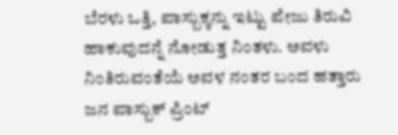ಬೆರಳು ಒತ್ತಿ, ಪಾಸ್ಬುಕ್ಕನ್ನು ಇಟ್ಟು ಪೇಜು ತಿರುವಿ ಹಾಕುವುದನ್ನೆ ನೋಡುತ್ತ ನಿಂತಳು. ಅವಳು ನಿಂತಿರುವಂತೆಯೆ ಅವಳ ನಂತರ ಬಂದ ಹತ್ತಾರು ಜನ ಪಾಸ್ಬುಕ್ ಪ್ರಿಂಟ್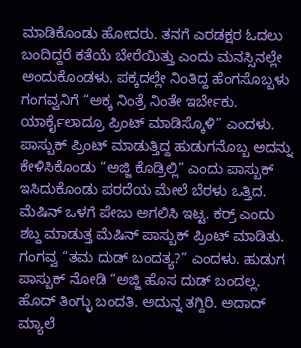ಮಾಡಿಕೊಂಡು ಹೋದರು. ತನಗೆ ಎರಡಕ್ಷರ ಓದಲು ಬಂದಿದ್ದರೆ ಕತೆಯೆ ಬೇರೆಯಿತ್ತು ಎಂದು ಮನಸ್ಸಿನಲ್ಲೇ ಅಂದುಕೊಂಡಳು. ಪಕ್ಕದಲ್ಲೇ ನಿಂತಿದ್ದ ಹೆಂಗಸೊಬ್ಬಳು ಗಂಗವ್ವನಿಗೆ “ಅಕ್ಕ ನಿಂತ್ರೆ ನಿಂತೇ ಇರ್ಬೇಕು. ಯಾರ್ಕೈಲಾದ್ರೂ ಪ್ರಿಂಟ್ ಮಾಡಿಸ್ಕೊಳಿ” ಎಂದಳು. ಪಾಸ್ಬುಕ್ ಪ್ರಿಂಟ್ ಮಾಡುತ್ತಿದ್ದ ಹುಡುಗನೊಬ್ಬ ಅದನ್ನು ಕೇಳಿಸಿಕೊಂಡು “ಅಜ್ಜಿ ಕೊಡ್ರಿಲ್ಲಿ” ಎಂದು ಪಾಸ್ಬುಕ್ ಇಸಿದುಕೊಂಡು ಪರದೆಯ ಮೇಲೆ ಬೆರಳು ಒತ್ತಿದ. ಮೆಷಿನ್ ಒಳಗೆ ಪೇಜು ಅಗಲಿಸಿ ಇಟ್ಟ. ಕರ್ರ್ ಎಂದು ಶಬ್ದ ಮಾಡುತ್ತ ಮೆಷಿನ್ ಪಾಸ್ಬುಕ್ ಪ್ರಿಂಟ್ ಮಾಡಿತು. ಗಂಗವ್ವ “ತಮ ದುಡ್ ಬಂದತ್ಯ?” ಎಂದಳು. ಹುಡುಗ ಪಾಸ್ಬುಕ್ ನೋಡಿ “ಅಜ್ಜಿ ಹೊಸ ದುಡ್ ಬಂದಲ್ಲ. ಹೊದ್ ತಿಂಗ್ಳು ಬಂದತಿ. ಅದುನ್ನ ತಗ್ದಿರಿ. ಅದಾದ್ ಮ್ಯಾಲೆ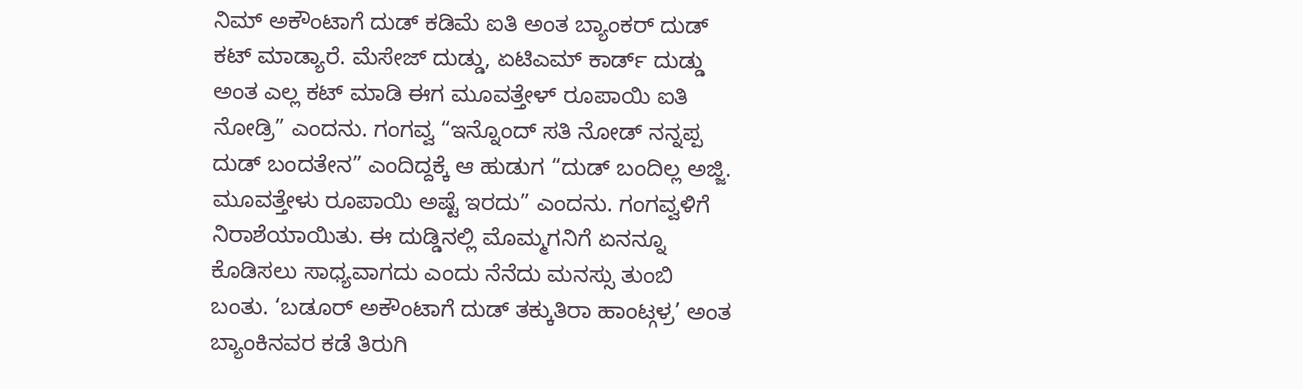ನಿಮ್ ಅಕೌಂಟಾಗೆ ದುಡ್ ಕಡಿಮೆ ಐತಿ ಅಂತ ಬ್ಯಾಂಕರ್ ದುಡ್ ಕಟ್ ಮಾಡ್ಯಾರೆ. ಮೆಸೇಜ್ ದುಡ್ಡು, ಏಟಿಎಮ್ ಕಾರ್ಡ್ ದುಡ್ಡು ಅಂತ ಎಲ್ಲ ಕಟ್ ಮಾಡಿ ಈಗ ಮೂವತ್ತೇಳ್ ರೂಪಾಯಿ ಐತಿ ನೋಡ್ರಿ” ಎಂದನು. ಗಂಗವ್ವ “ಇನ್ನೊಂದ್ ಸತಿ ನೋಡ್ ನನ್ನಪ್ಪ ದುಡ್ ಬಂದತೇನ” ಎಂದಿದ್ದಕ್ಕೆ ಆ ಹುಡುಗ “ದುಡ್ ಬಂದಿಲ್ಲ ಅಜ್ಜಿ. ಮೂವತ್ತೇಳು ರೂಪಾಯಿ ಅಷ್ಟೆ ಇರದು” ಎಂದನು. ಗಂಗವ್ವಳಿಗೆ ನಿರಾಶೆಯಾಯಿತು. ಈ ದುಡ್ಡಿನಲ್ಲಿ ಮೊಮ್ಮಗನಿಗೆ ಏನನ್ನೂ ಕೊಡಿಸಲು ಸಾಧ್ಯವಾಗದು ಎಂದು ನೆನೆದು ಮನಸ್ಸು ತುಂಬಿ ಬಂತು. ‘ಬಡೂರ್ ಅಕೌಂಟಾಗೆ ದುಡ್ ತಕ್ಕುತಿರಾ ಹಾಂಟ್ಗಳ್ರ’ ಅಂತ ಬ್ಯಾಂಕಿನವರ ಕಡೆ ತಿರುಗಿ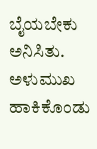ಬೈಯಬೇಕು ಅನಿಸಿತು. ಅಳುಮುಖ ಹಾಕಿಕೊಂಡು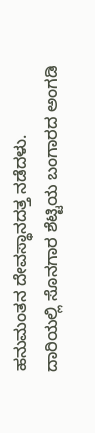ಹನುಮಂತನ ದೇವಸ್ಥಾನದತ್ತ ನಡೆದಳು.
ದಾರಿಯಲ್ಲಿ ಸೊನಗಾರ ಶೆಟ್ಟಿಯ ಬಂಗಾರದ ಅಂಗಡಿ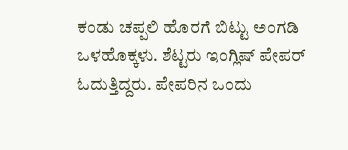ಕಂಡು ಚಪ್ಪಲಿ ಹೊರಗೆ ಬಿಟ್ಟು ಅಂಗಡಿ ಒಳಹೊಕ್ಕಳು. ಶೆಟ್ಟರು ಇಂಗ್ಲಿಷ್ ಪೇಪರ್ ಓದುತ್ತಿದ್ದರು. ಪೇಪರಿನ ಒಂದು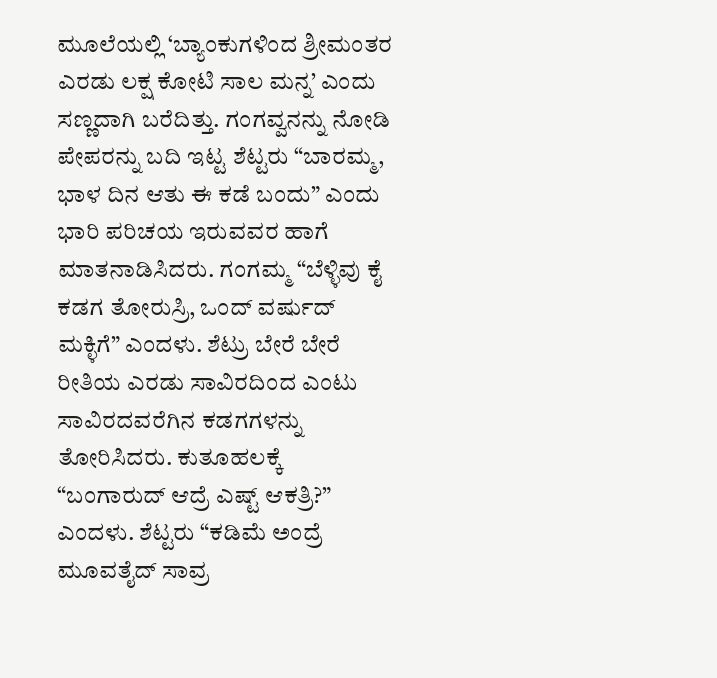ಮೂಲೆಯಲ್ಲಿ ‘ಬ್ಯಾಂಕುಗಳಿಂದ ಶ್ರೀಮಂತರ ಎರಡು ಲಕ್ಷ ಕೋಟಿ ಸಾಲ ಮನ್ನ’ ಎಂದು ಸಣ್ಣದಾಗಿ ಬರೆದಿತ್ತು. ಗಂಗವ್ವನನ್ನು ನೋಡಿ ಪೇಪರನ್ನು ಬದಿ ಇಟ್ಟ ಶೆಟ್ಟರು “ಬಾರಮ್ಮ, ಭಾಳ ದಿನ ಆತು ಈ ಕಡೆ ಬಂದು” ಎಂದು ಭಾರಿ ಪರಿಚಯ ಇರುವವರ ಹಾಗೆ ಮಾತನಾಡಿಸಿದರು. ಗಂಗಮ್ಮ “ಬೆಳ್ಳಿವು ಕೈ ಕಡಗ ತೋರುಸ್ರಿ, ಒಂದ್ ವರ್ಷುದ್ ಮಕ್ಳಿಗೆ” ಎಂದಳು. ಶೆಟ್ರು ಬೇರೆ ಬೇರೆ ರೀತಿಯ ಎರಡು ಸಾವಿರದಿಂದ ಎಂಟು ಸಾವಿರದವರೆಗಿನ ಕಡಗಗಳನ್ನು ತೋರಿಸಿದರು. ಕುತೂಹಲಕ್ಕೆ “ಬಂಗಾರುದ್ ಆದ್ರೆ ಎಷ್ಟ್ ಆಕತ್ರಿ?” ಎಂದಳು. ಶೆಟ್ಟರು “ಕಡಿಮೆ ಅಂದ್ರೆ ಮೂವತೈದ್ ಸಾವ್ರ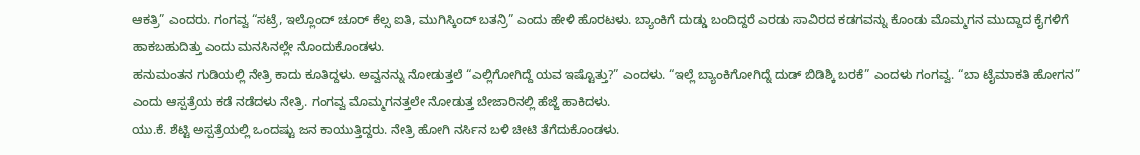ಆಕತ್ರಿ” ಎಂದರು. ಗಂಗವ್ವ “ಸಟ್ರೆ, ಇಲ್ಲೊಂದ್ ಚೂರ್ ಕೆಲ್ಸ ಐತಿ, ಮುಗಿಸ್ಕಿಂದ್ ಬತನ್ರಿ” ಎಂದು ಹೇಳಿ ಹೊರಟಳು. ಬ್ಯಾಂಕಿಗೆ ದುಡ್ಡು ಬಂದಿದ್ದರೆ ಎರಡು ಸಾವಿರದ ಕಡಗವನ್ನು ಕೊಂಡು ಮೊಮ್ಮಗನ ಮುದ್ದಾದ ಕೈಗಳಿಗೆ ಹಾಕಬಹುದಿತ್ತು ಎಂದು ಮನಸಿನಲ್ಲೇ ನೊಂದುಕೊಂಡಳು.
ಹನುಮಂತನ ಗುಡಿಯಲ್ಲಿ ನೇತ್ರಿ ಕಾದು ಕೂತಿದ್ದಳು. ಅವ್ವನನ್ನು ನೋಡುತ್ತಲೆ “ಎಲ್ಲಿಗೋಗಿದ್ದೆ ಯವ ಇಷ್ಟೊತ್ತು?” ಎಂದಳು. “ಇಲ್ಲೆ ಬ್ಯಾಂಕಿಗೋಗಿದ್ನೆ ದುಡ್ ಬಿಡಿಶ್ಕಿ ಬರಕೆ” ಎಂದಳು ಗಂಗವ್ವ. “ಬಾ ಟೈಮಾಕತಿ ಹೋಗನ” ಎಂದು ಆಸ್ಪತ್ರೆಯ ಕಡೆ ನಡೆದಳು ನೇತ್ರಿ. ಗಂಗವ್ವ ಮೊಮ್ಮಗನತ್ತಲೇ ನೋಡುತ್ತ ಬೇಜಾರಿನಲ್ಲಿ ಹೆಜ್ಜೆ ಹಾಕಿದಳು.
ಯು.ಕೆ. ಶೆಟ್ಟಿ ಅಸ್ಪತ್ರೆಯಲ್ಲಿ ಒಂದಷ್ಟು ಜನ ಕಾಯುತ್ತಿದ್ದರು. ನೇತ್ರಿ ಹೋಗಿ ನರ್ಸಿನ ಬಳಿ ಚೀಟಿ ತೆಗೆದುಕೊಂಡಳು.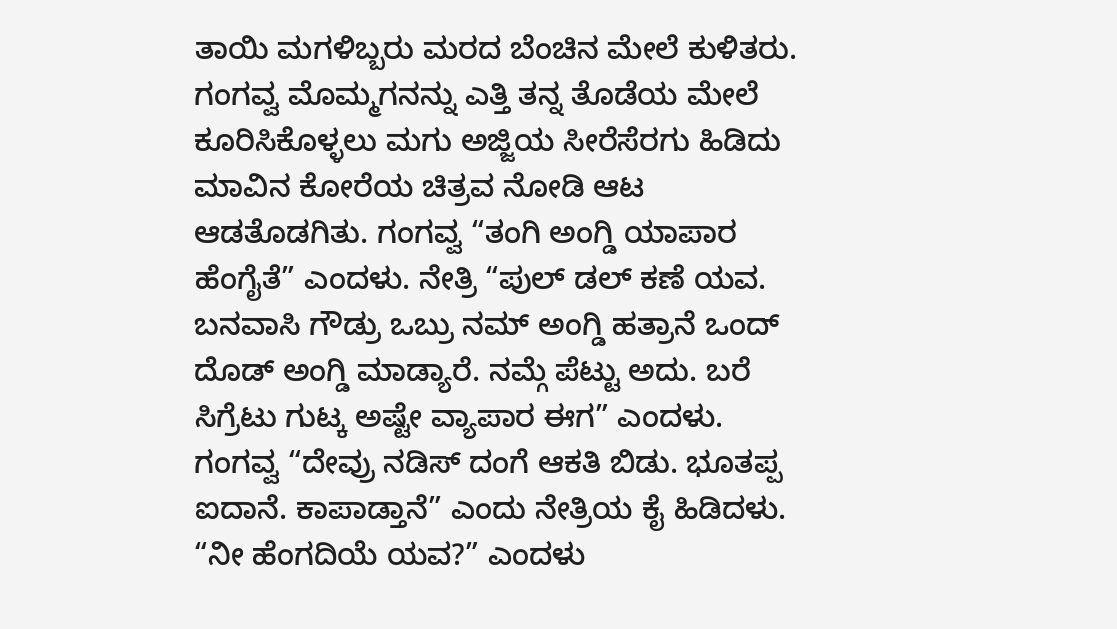ತಾಯಿ ಮಗಳಿಬ್ಬರು ಮರದ ಬೆಂಚಿನ ಮೇಲೆ ಕುಳಿತರು. ಗಂಗವ್ವ ಮೊಮ್ಮಗನನ್ನು ಎತ್ತಿ ತನ್ನ ತೊಡೆಯ ಮೇಲೆ ಕೂರಿಸಿಕೊಳ್ಳಲು ಮಗು ಅಜ್ಜಿಯ ಸೀರೆಸೆರಗು ಹಿಡಿದು ಮಾವಿನ ಕೋರೆಯ ಚಿತ್ರವ ನೋಡಿ ಆಟ ಆಡತೊಡಗಿತು. ಗಂಗವ್ವ “ತಂಗಿ ಅಂಗ್ಡಿ ಯಾಪಾರ ಹೆಂಗೈತೆ” ಎಂದಳು. ನೇತ್ರಿ “ಪುಲ್ ಡಲ್ ಕಣೆ ಯವ. ಬನವಾಸಿ ಗೌಡ್ರು ಒಬ್ರು ನಮ್ ಅಂಗ್ಡಿ ಹತ್ರಾನೆ ಒಂದ್ ದೊಡ್ ಅಂಗ್ಡಿ ಮಾಡ್ಯಾರೆ. ನಮ್ಗೆ ಪೆಟ್ಟು ಅದು. ಬರೆ ಸಿಗ್ರೆಟು ಗುಟ್ಕ ಅಷ್ಟೇ ವ್ಯಾಪಾರ ಈಗ” ಎಂದಳು. ಗಂಗವ್ವ “ದೇವ್ರು ನಡಿಸ್ ದಂಗೆ ಆಕತಿ ಬಿಡು. ಭೂತಪ್ಪ ಐದಾನೆ. ಕಾಪಾಡ್ತಾನೆ” ಎಂದು ನೇತ್ರಿಯ ಕೈ ಹಿಡಿದಳು. “ನೀ ಹೆಂಗದಿಯೆ ಯವ?” ಎಂದಳು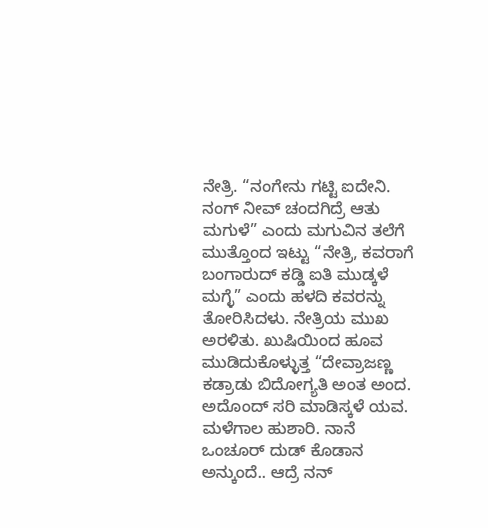ನೇತ್ರಿ. “ನಂಗೇನು ಗಟ್ಟಿ ಐದೇನಿ. ನಂಗ್ ನೀವ್ ಚಂದಗಿದ್ರೆ ಆತು ಮಗುಳೆ” ಎಂದು ಮಗುವಿನ ತಲೆಗೆ ಮುತ್ತೊಂದ ಇಟ್ಟು “ನೇತ್ರಿ, ಕವರಾಗೆ ಬಂಗಾರುದ್ ಕಡ್ಡಿ ಐತಿ ಮುಡ್ಕಳೆ ಮಗ್ಳೆ” ಎಂದು ಹಳದಿ ಕವರನ್ನು ತೋರಿಸಿದಳು. ನೇತ್ರಿಯ ಮುಖ ಅರಳಿತು. ಖುಷಿಯಿಂದ ಹೂವ ಮುಡಿದುಕೊಳ್ಳುತ್ತ “ದೇವ್ರಾಜಣ್ಣ ಕಡ್ರಾಡು ಬಿದೋಗ್ಯತಿ ಅಂತ ಅಂದ. ಅದೊಂದ್ ಸರಿ ಮಾಡಿಸ್ಕಳೆ ಯವ. ಮಳೆಗಾಲ ಹುಶಾರಿ. ನಾನೆ ಒಂಚೂರ್ ದುಡ್ ಕೊಡಾನ ಅನ್ಕುಂದೆ.. ಆದ್ರೆ ನನ್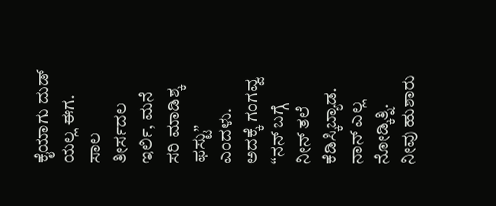ಕೈಯಾಗು ದುಡ್ ಯಲ್ಲ ಈಗ. ಸಾಲ ತೀರ್ಸದಲ ಇರ್ಲಿ, ಮನೆ ಸರಿ ಮಾಡಿಶ್ಕ ಫಸ್ಟು” ಎಂದಳು. ಅದಕ್ಕೆ ಗಂಗವ್ವ “ನನ್ ಬಗ್ಗೆ ನೀನ್ ತಲೆ ಕೆಡಿಸ್ಕಿಬ್ಯಾಡ. ನಾನ್ ಎಲ್ಲ ನೋಡ್ಕಿತ್ನಿ. ನೀವು ಹುಶಾರು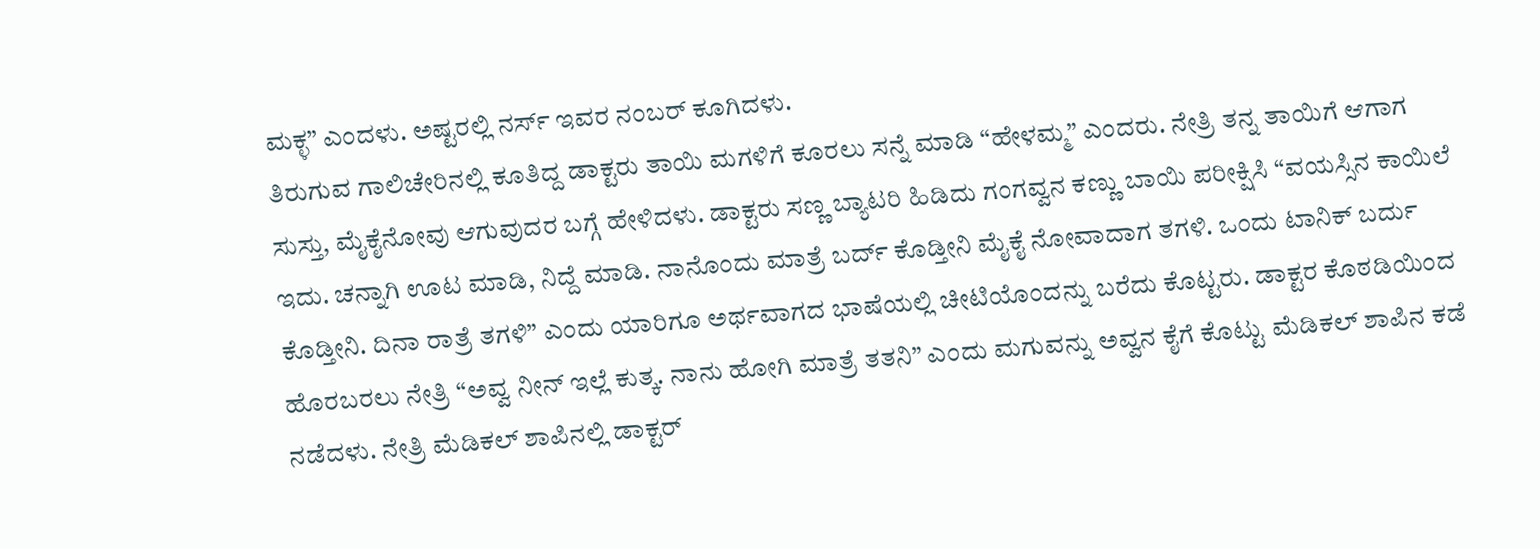ಮಕ್ಳ” ಎಂದಳು. ಅಷ್ಟರಲ್ಲಿ ನರ್ಸ್ ಇವರ ನಂಬರ್ ಕೂಗಿದಳು.
ತಿರುಗುವ ಗಾಲಿಚೇರಿನಲ್ಲಿ ಕೂತಿದ್ದ ಡಾಕ್ಟರು ತಾಯಿ ಮಗಳಿಗೆ ಕೂರಲು ಸನ್ನೆ ಮಾಡಿ “ಹೇಳಮ್ಮ” ಎಂದರು. ನೇತ್ರಿ ತನ್ನ ತಾಯಿಗೆ ಆಗಾಗ ಸುಸ್ತು, ಮೈಕೈನೋವು ಆಗುವುದರ ಬಗ್ಗೆ ಹೇಳಿದಳು. ಡಾಕ್ಟರು ಸಣ್ಣ ಬ್ಯಾಟರಿ ಹಿಡಿದು ಗಂಗವ್ವನ ಕಣ್ಣು ಬಾಯಿ ಪರೀಕ್ಷಿಸಿ “ವಯಸ್ಸಿನ ಕಾಯಿಲೆ ಇದು. ಚನ್ನಾಗಿ ಊಟ ಮಾಡಿ, ನಿದ್ದೆ ಮಾಡಿ. ನಾನೊಂದು ಮಾತ್ರೆ ಬರ್ದ್ ಕೊಡ್ತೀನಿ ಮೈಕೈ ನೋವಾದಾಗ ತಗಳಿ. ಒಂದು ಟಾನಿಕ್ ಬರ್ದು ಕೊಡ್ತೀನಿ. ದಿನಾ ರಾತ್ರೆ ತಗಳಿ” ಎಂದು ಯಾರಿಗೂ ಅರ್ಥವಾಗದ ಭಾಷೆಯಲ್ಲಿ ಚೀಟಿಯೊಂದನ್ನು ಬರೆದು ಕೊಟ್ಟರು. ಡಾಕ್ಟರ ಕೊಠಡಿಯಿಂದ ಹೊರಬರಲು ನೇತ್ರಿ “ಅವ್ವ ನೀನ್ ಇಲ್ಲೆ ಕುತ್ಕ. ನಾನು ಹೋಗಿ ಮಾತ್ರೆ ತತನಿ” ಎಂದು ಮಗುವನ್ನು ಅವ್ವನ ಕೈಗೆ ಕೊಟ್ಟು ಮೆಡಿಕಲ್ ಶಾಪಿನ ಕಡೆ ನಡೆದಳು. ನೇತ್ರಿ ಮೆಡಿಕಲ್ ಶಾಪಿನಲ್ಲಿ ಡಾಕ್ಟರ್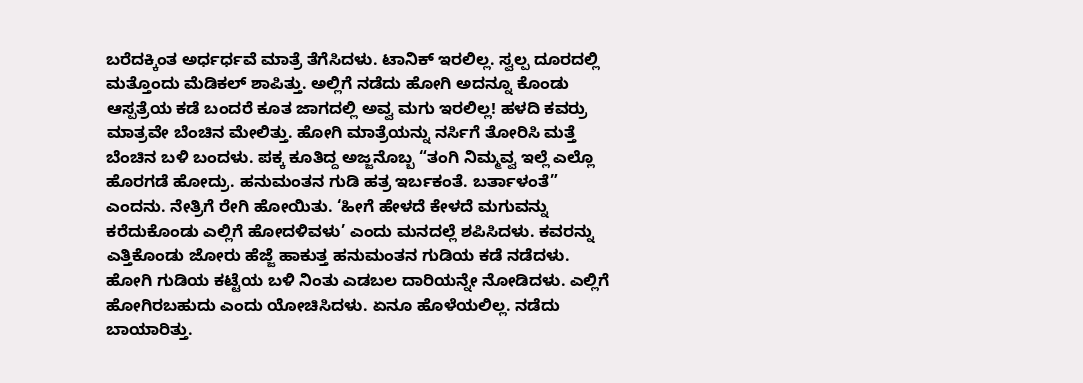ಬರೆದಕ್ಕಿಂತ ಅರ್ಧರ್ಧವೆ ಮಾತ್ರೆ ತೆಗೆಸಿದಳು. ಟಾನಿಕ್ ಇರಲಿಲ್ಲ. ಸ್ವಲ್ಪ ದೂರದಲ್ಲಿ ಮತ್ತೊಂದು ಮೆಡಿಕಲ್ ಶಾಪಿತ್ತು. ಅಲ್ಲಿಗೆ ನಡೆದು ಹೋಗಿ ಅದನ್ನೂ ಕೊಂಡು ಆಸ್ಪತ್ರೆಯ ಕಡೆ ಬಂದರೆ ಕೂತ ಜಾಗದಲ್ಲಿ ಅವ್ವ ಮಗು ಇರಲಿಲ್ಲ! ಹಳದಿ ಕವರ್ರು ಮಾತ್ರವೇ ಬೆಂಚಿನ ಮೇಲಿತ್ತು. ಹೋಗಿ ಮಾತ್ರೆಯನ್ನು ನರ್ಸಿಗೆ ತೋರಿಸಿ ಮತ್ತೆ ಬೆಂಚಿನ ಬಳಿ ಬಂದಳು. ಪಕ್ಕ ಕೂತಿದ್ದ ಅಜ್ಜನೊಬ್ಬ “ತಂಗಿ ನಿಮ್ಮವ್ವ ಇಲ್ಲೆ ಎಲ್ಲೊ ಹೊರಗಡೆ ಹೋದ್ರು. ಹನುಮಂತನ ಗುಡಿ ಹತ್ರ ಇರ್ಬಕಂತೆ. ಬರ್ತಾಳಂತೆ” ಎಂದನು. ನೇತ್ರಿಗೆ ರೇಗಿ ಹೋಯಿತು. ‘ಹೀಗೆ ಹೇಳದೆ ಕೇಳದೆ ಮಗುವನ್ನು ಕರೆದುಕೊಂಡು ಎಲ್ಲಿಗೆ ಹೋದಳಿವಳು’ ಎಂದು ಮನದಲ್ಲೆ ಶಪಿಸಿದಳು. ಕವರನ್ನು ಎತ್ತಿಕೊಂಡು ಜೋರು ಹೆಜ್ಜೆ ಹಾಕುತ್ತ ಹನುಮಂತನ ಗುಡಿಯ ಕಡೆ ನಡೆದಳು. ಹೋಗಿ ಗುಡಿಯ ಕಟ್ಟೆಯ ಬಳಿ ನಿಂತು ಎಡಬಲ ದಾರಿಯನ್ನೇ ನೋಡಿದಳು. ಎಲ್ಲಿಗೆ ಹೋಗಿರಬಹುದು ಎಂದು ಯೋಚಿಸಿದಳು. ಏನೂ ಹೊಳೆಯಲಿಲ್ಲ. ನಡೆದು ಬಾಯಾರಿತ್ತು.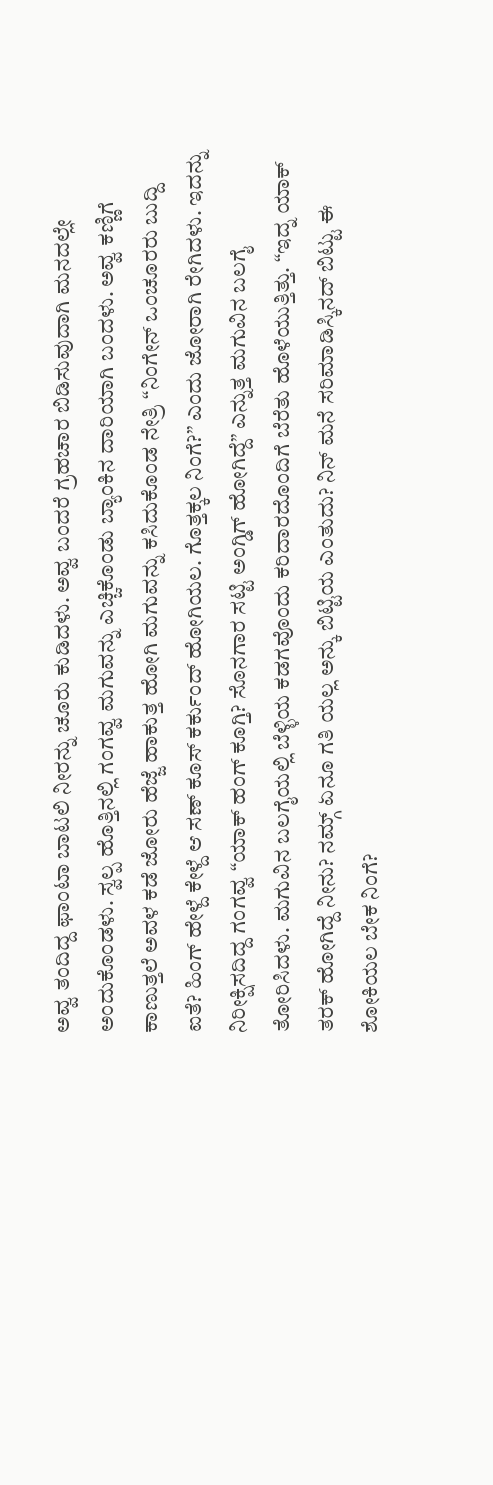ಅವ್ವ ತಂದಿದ್ದ ಫಾಂಟಾ ಬಾಟಲಿ ನೀರನ್ನು ಚೂರು ಕುಡಿದಳು. ಅವ್ವ ಬಂದರೆ ಗ್ರಹಚಾರ ಬಿಡಿಸುವುದಾಗಿ ಮನದಲ್ಲೇ ಅಂದುಕೊಂಡಳು. ಸ್ವಲ್ಪ ಹೊತ್ತಿನಲ್ಲಿ ಗಂಗವ್ವ ಮಗುವನ್ನು ಎಚ್ಚಿಕೊಂಡು ಬ್ಯಾಂಕಿನ ದಾರಿಯಾಗಿ ಬಂದಳು. ಅವ್ವ ಕಣ್ಣಿಗೆ ಕಾಣುತ್ತಲೆ ಅವಳ ಕಡೆ ಜೋರು ಹೆಜ್ಜೆ ಹಾಕುತ್ತ ಹೋಗಿ ಮಗುವನ್ನು ಕಸಿದುಕೊಂಡ ನೇತ್ರಿ “ನಿಂಗೇನ್ ಒಂಚೂರರು ಬುದ್ದಿ ಐತೆ? ಹಿಂಗ್ ಹೇಳ್ದೆ ಕೇಳ್ದೆ ಆ ಸಣ್ ಕೂಸ್ ಕರ್ಕುಂದ್ ಹೋಗಿಯಲ. ಗೊತ್ತಕ್ಕಲ ನಿಂಗೆ?” ಎಂದು ಜೋರಾಗಿ ರೇಗಿದಳು. ಇದನ್ನು ನಿರೀಕ್ಷಿಸದಿದ್ದ ಗಂಗವ್ವ “ಯಾಕ್ ಹಂಗ್ ಕೂಗ್ತಿ? ಸೊನಗಾರ ಸಟ್ಟಿ ಅಂಗ್ಡಿಗ್ ಹೋಗಿದ್ದೆ” ಎನ್ನುತ್ತ ಮಗುವಿನ ಬಲಗೈ ತೋರಿಸಿದಳು. ಮಗುವಿನ ಬಲಗೈಯಲ್ಲಿ ಬೆಳ್ಳಿಯ ಕಡಗವೊಂದು ಕರಿದಾರದೊಂದಿಗೆ ಬೆರೆತು ಹೊಳೆಯುತ್ತಿತ್ತು. “ಇದ್ನ ಯಾಕ್ ತರಕ್ ಹೋಗಿದ್ದೆ ನೀನು? ನಮ್ಗ್ ಏನೂ ಗತಿ ಯಲ್ಲ ಅನ್ಕು ಬಿಟ್ಟಿಯ ಎಂತುದು? ನಿನ್ ಮನೆ ಸರಿಮಾಡಿಸ್ಕಿನದ್ ಬಿಟ್ಟು ಈ ಶೋಕಿಯಲ ಬೇಕ ನಿಂಗೆ?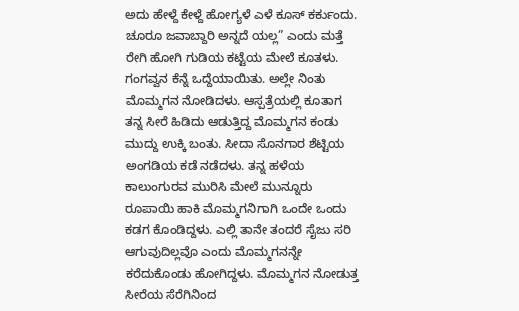ಅದು ಹೇಳ್ದೆ ಕೇಳ್ದೆ ಹೋಗ್ಯಳೆ ಎಳೆ ಕೂಸ್ ಕರ್ಕುಂದು. ಚೂರೂ ಜವಾಬ್ದಾರಿ ಅನ್ನದೆ ಯಲ್ಲ” ಎಂದು ಮತ್ತೆ ರೇಗಿ ಹೋಗಿ ಗುಡಿಯ ಕಟ್ಟೆಯ ಮೇಲೆ ಕೂತಳು. ಗಂಗವ್ವನ ಕೆನ್ನೆ ಒದ್ದೆಯಾಯಿತು. ಅಲ್ಲೇ ನಿಂತು ಮೊಮ್ಮಗನ ನೋಡಿದಳು. ಆಸ್ಪತ್ರೆಯಲ್ಲಿ ಕೂತಾಗ ತನ್ನ ಸೀರೆ ಹಿಡಿದು ಆಡುತ್ತಿದ್ದ ಮೊಮ್ಮಗನ ಕಂಡು ಮುದ್ದು ಉಕ್ಕಿ ಬಂತು. ಸೀದಾ ಸೊನಗಾರ ಶೆಟ್ಟಿಯ ಅಂಗಡಿಯ ಕಡೆ ನಡೆದಳು. ತನ್ನ ಹಳೆಯ ಕಾಲುಂಗುರವ ಮುರಿಸಿ ಮೇಲೆ ಮುನ್ನೂರು ರೂಪಾಯಿ ಹಾಕಿ ಮೊಮ್ಮಗನಿಗಾಗಿ ಒಂದೇ ಒಂದು ಕಡಗ ಕೊಂಡಿದ್ದಳು. ಎಲ್ಲಿ ತಾನೇ ತಂದರೆ ಸೈಜು ಸರಿ ಆಗುವುದಿಲ್ಲವೊ ಎಂದು ಮೊಮ್ಮಗನನ್ನೇ ಕರೆದುಕೊಂಡು ಹೋಗಿದ್ದಳು. ಮೊಮ್ಮಗನ ನೋಡುತ್ತ ಸೀರೆಯ ಸೆರೆಗಿನಿಂದ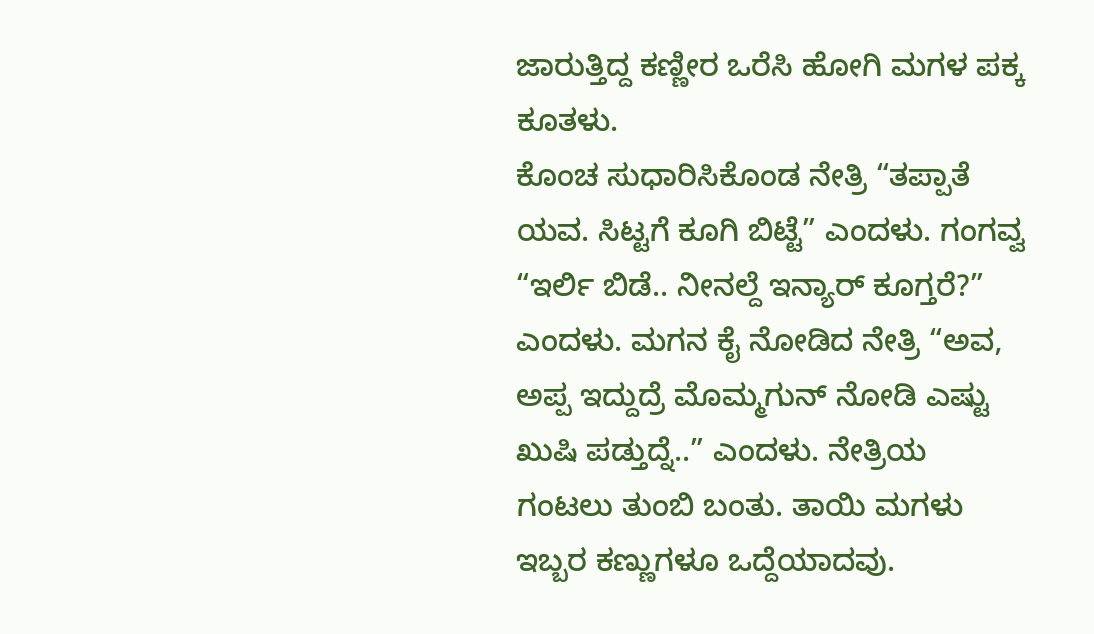ಜಾರುತ್ತಿದ್ದ ಕಣ್ಣೀರ ಒರೆಸಿ ಹೋಗಿ ಮಗಳ ಪಕ್ಕ ಕೂತಳು.
ಕೊಂಚ ಸುಧಾರಿಸಿಕೊಂಡ ನೇತ್ರಿ “ತಪ್ಪಾತೆ ಯವ. ಸಿಟ್ಟಗೆ ಕೂಗಿ ಬಿಟ್ಟೆ” ಎಂದಳು. ಗಂಗವ್ವ “ಇರ್ಲಿ ಬಿಡೆ.. ನೀನಲ್ದೆ ಇನ್ಯಾರ್ ಕೂಗ್ತರೆ?” ಎಂದಳು. ಮಗನ ಕೈ ನೋಡಿದ ನೇತ್ರಿ “ಅವ, ಅಪ್ಪ ಇದ್ದುದ್ರೆ ಮೊಮ್ಮಗುನ್ ನೋಡಿ ಎಷ್ಟು ಖುಷಿ ಪಡ್ತುದ್ನೆ..” ಎಂದಳು. ನೇತ್ರಿಯ ಗಂಟಲು ತುಂಬಿ ಬಂತು. ತಾಯಿ ಮಗಳು ಇಬ್ಬರ ಕಣ್ಣುಗಳೂ ಒದ್ದೆಯಾದವು.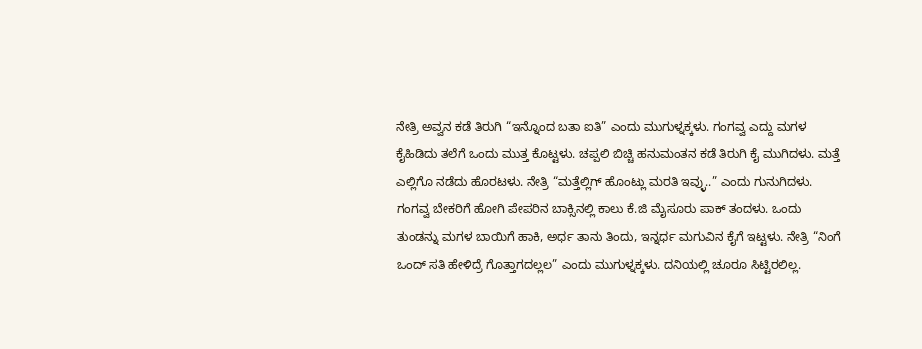ನೇತ್ರಿ ಅವ್ವನ ಕಡೆ ತಿರುಗಿ “ಇನ್ನೊಂದ ಬತಾ ಐತಿ” ಎಂದು ಮುಗುಳ್ನಕ್ಕಳು. ಗಂಗವ್ವ ಎದ್ದು ಮಗಳ ಕೈಹಿಡಿದು ತಲೆಗೆ ಒಂದು ಮುತ್ತ ಕೊಟ್ಟಳು. ಚಪ್ಪಲಿ ಬಿಚ್ಚಿ ಹನುಮಂತನ ಕಡೆ ತಿರುಗಿ ಕೈ ಮುಗಿದಳು. ಮತ್ತೆ ಎಲ್ಲಿಗೊ ನಡೆದು ಹೊರಟಳು. ನೇತ್ರಿ “ಮತ್ತೆಲ್ಲಿಗ್ ಹೊಂಟ್ಲು ಮರತಿ ಇವ್ಳು..” ಎಂದು ಗುನುಗಿದಳು. ಗಂಗವ್ವ ಬೇಕರಿಗೆ ಹೋಗಿ ಪೇಪರಿನ ಬಾಕ್ಸಿನಲ್ಲಿ ಕಾಲು ಕೆ.ಜಿ ಮೈಸೂರು ಪಾಕ್ ತಂದಳು. ಒಂದು ತುಂಡನ್ನು ಮಗಳ ಬಾಯಿಗೆ ಹಾಕಿ, ಅರ್ಧ ತಾನು ತಿಂದು, ಇನ್ನರ್ಧ ಮಗುವಿನ ಕೈಗೆ ಇಟ್ಟಳು. ನೇತ್ರಿ “ನಿಂಗೆ ಒಂದ್ ಸತಿ ಹೇಳಿದ್ರೆ ಗೊತ್ತಾಗದಲ್ಲಲ” ಎಂದು ಮುಗುಳ್ನಕ್ಕಳು. ದನಿಯಲ್ಲಿ ಚೂರೂ ಸಿಟ್ಟಿರಲಿಲ್ಲ.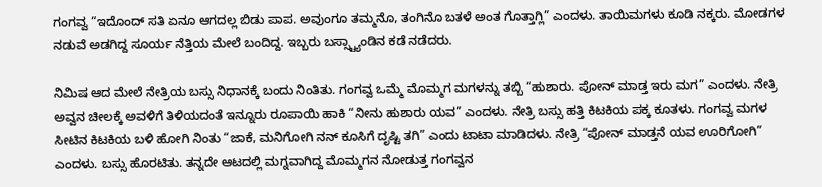ಗಂಗವ್ವ “ಇದೊಂದ್ ಸತಿ ಏನೂ ಆಗದಲ್ಲ ಬಿಡು ಪಾಪ. ಅವುಂಗೂ ತಮ್ಮನೊ, ತಂಗಿನೊ ಬತಳೆ ಅಂತ ಗೊತ್ತಾಗ್ಲಿ” ಎಂದಳು. ತಾಯಿಮಗಳು ಕೂಡಿ ನಕ್ಕರು. ಮೋಡಗಳ ನಡುವೆ ಅಡಗಿದ್ದ ಸೂರ್ಯ ನೆತ್ತಿಯ ಮೇಲೆ ಬಂದಿದ್ದ. ಇಬ್ಬರು ಬಸ್ಸ್ಟ್ಯಾಂಡಿನ ಕಡೆ ನಡೆದರು.

ನಿಮಿಷ ಆದ ಮೇಲೆ ನೇತ್ರಿಯ ಬಸ್ಸು ನಿಧಾನಕ್ಕೆ ಬಂದು ನಿಂತಿತು. ಗಂಗವ್ವ ಒಮ್ಮೆ ಮೊಮ್ಮಗ ಮಗಳನ್ನು ತಬ್ಬಿ “ಹುಶಾರು. ಪೋನ್ ಮಾಡ್ತ ಇರು ಮಗ” ಎಂದಳು. ನೇತ್ರಿ ಅವ್ವನ ಚೀಲಕ್ಕೆ ಅವಳಿಗೆ ತಿಳಿಯದಂತೆ ಇನ್ನೂರು ರೂಪಾಯಿ ಹಾಕಿ “ನೀನು ಹುಶಾರು ಯವ” ಎಂದಳು. ನೇತ್ರಿ ಬಸ್ಸು ಹತ್ತಿ ಕಿಟಕಿಯ ಪಕ್ಕ ಕೂತಳು. ಗಂಗವ್ವ ಮಗಳ ಸೀಟಿನ ಕಿಟಕಿಯ ಬಳಿ ಹೋಗಿ ನಿಂತು “ಜಾಕೆ, ಮನಿಗೋಗಿ ನನ್ ಕೂಸಿಗೆ ದೃಷ್ಟಿ ತಗಿ” ಎಂದು ಟಾಟಾ ಮಾಡಿದಳು. ನೇತ್ರಿ “ಪೋನ್ ಮಾಡ್ತನೆ ಯವ ಊರಿಗೋಗಿ” ಎಂದಳು. ಬಸ್ಸು ಹೊರಟಿತು. ತನ್ನದೇ ಆಟದಲ್ಲಿ ಮಗ್ನವಾಗಿದ್ದ ಮೊಮ್ಮಗನ ನೋಡುತ್ತ ಗಂಗವ್ವನ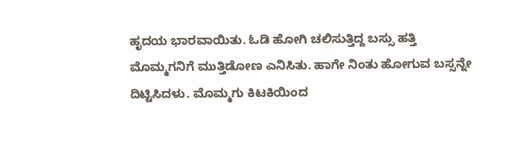ಹೃದಯ ಭಾರವಾಯಿತು. ಓಡಿ ಹೋಗಿ ಚಲಿಸುತ್ತಿದ್ದ ಬಸ್ಸು ಹತ್ತಿ ಮೊಮ್ಮಗನಿಗೆ ಮುತ್ತಿಡೋಣ ಎನಿಸಿತು. ಹಾಗೇ ನಿಂತು ಹೋಗುವ ಬಸ್ಸನ್ನೇ ದಿಟ್ಟಿಸಿದಳು. ಮೊಮ್ಮಗು ಕಿಟಕಿಯಿಂದ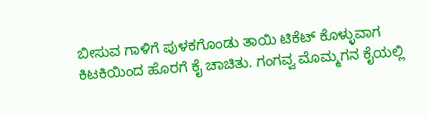ಬೀಸುವ ಗಾಳಿಗೆ ಪುಳಕಗೊಂಡು ತಾಯಿ ಟಿಕೆಟ್ ಕೊಳ್ಳುವಾಗ ಕಿಟಕಿಯಿಂದ ಹೊರಗೆ ಕೈ ಚಾಚಿತು. ಗಂಗವ್ವ ಮೊಮ್ಮಗನ ಕೈಯಲ್ಲಿ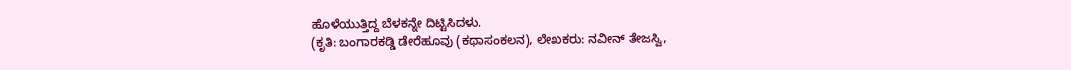ಹೊಳೆಯುತ್ತಿದ್ದ ಬೆಳಕನ್ನೇ ದಿಟ್ಟಿಸಿದಳು.
(ಕೃತಿ: ಬಂಗಾರಕಡ್ಡಿ ಡೇರೆಹೂವು (ಕಥಾಸಂಕಲನ), ಲೇಖಕರು: ನವೀನ್ ತೇಜಸ್ವಿ,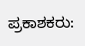ಪ್ರಕಾಶಕರು: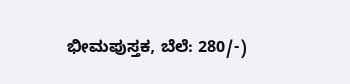ಭೀಮಪುಸ್ತಕ, ಬೆಲೆ: 280/-)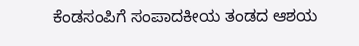ಕೆಂಡಸಂಪಿಗೆ ಸಂಪಾದಕೀಯ ತಂಡದ ಆಶಯ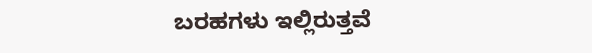ಬರಹಗಳು ಇಲ್ಲಿರುತ್ತವೆ